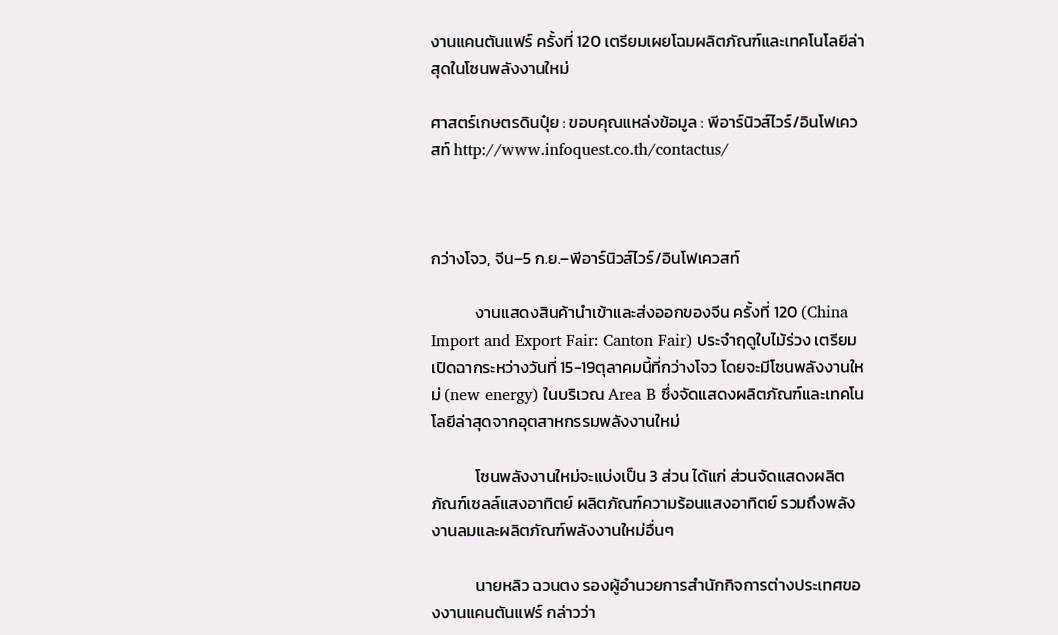งานแคนตันแฟร์ ครั้งที่ 120 เตรียมเผยโฉมผลิตภัณฑ์และเทคโนโลยีล่าสุดในโซนพลังงานใหม่

ศาสตร์เกษตรดินปุ๋ย : ขอบคุณแหล่งข้อมูล : พีอาร์นิวส์ไวร์/อินโฟเควสท์ http://www.infoquest.co.th/contactus/



กว่างโจว, จีน–5 ก.ย.–พีอาร์นิวส์ไวร์/อินโฟเควสท์

            งานแสดงสินค้านำเข้าและส่งออกของจีน ครั้งที่ 120 (China Import and Export Fair: Canton Fair) ประจำฤดูใบไม้ร่วง เตรียมเปิดฉากระหว่างวันที่ 15-19ตุลาคมนี้ที่กว่างโจว โดยจะมีโซนพลังงานใหม่ (new energy) ในบริเวณ Area B ซึ่งจัดแสดงผลิตภัณฑ์และเทคโนโลยีล่าสุดจากอุตสาหกรรมพลังงานใหม่

            โซนพลังงานใหม่จะแบ่งเป็น 3 ส่วน ได้แก่ ส่วนจัดแสดงผลิตภัณฑ์เซลล์แสงอาทิตย์ ผลิตภัณฑ์ความร้อนแสงอาทิตย์ รวมถึงพลังงานลมและผลิตภัณฑ์พลังงานใหม่อื่นๆ

            นายหลิว ฉวนตง รองผู้อำนวยการสำนักกิจการต่างประเทศของงานแคนตันแฟร์ กล่าวว่า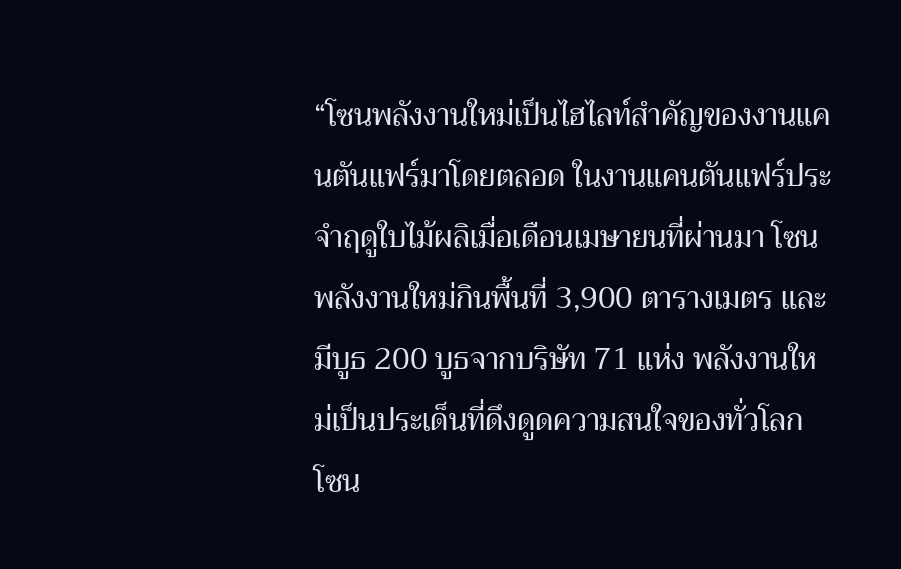“โซนพลังงานใหม่เป็นไฮไลท์สำคัญของงานแคนตันแฟร์มาโดยตลอด ในงานแคนตันแฟร์ประจำฤดูใบไม้ผลิเมื่อเดือนเมษายนที่ผ่านมา โซนพลังงานใหม่กินพื้นที่ 3,900 ตารางเมตร และมีบูธ 200 บูธจากบริษัท 71 แห่ง พลังงานใหม่เป็นประเด็นที่ดึงดูดความสนใจของทั่วโลก โซน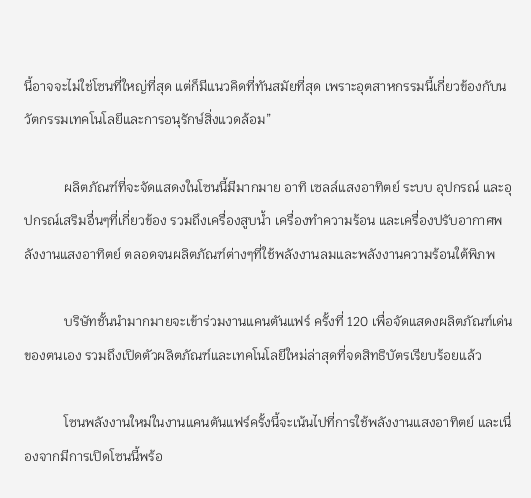นี้อาจจะไม่ใช่โซนที่ใหญ่ที่สุด แต่ก็มีแนวคิดที่ทันสมัยที่สุด เพราะอุตสาหกรรมนี้เกี่ยวข้องกับนวัตกรรมเทคโนโลยีและการอนุรักษ์สิ่งแวดล้อม”

            ผลิตภัณฑ์ที่จะจัดแสดงในโซนนี้มีมากมาย อาทิ เซลล์แสงอาทิตย์ ระบบ อุปกรณ์ และอุปกรณ์เสริมอื่นๆที่เกี่ยวข้อง รวมถึงเครื่องสูบน้ำ เครื่องทำความร้อน และเครื่องปรับอากาศพลังงานแสงอาทิตย์ ตลอดจนผลิตภัณฑ์ต่างๆที่ใช้พลังงานลมและพลังงานความร้อนใต้พิภพ

            บริษัทชั้นนำมากมายจะเข้าร่วมงานแคนตันแฟร์ ครั้งที่ 120 เพื่อจัดแสดงผลิตภัณฑ์เด่นของตนเอง รวมถึงเปิดตัวผลิตภัณฑ์และเทคโนโลยีใหม่ล่าสุดที่จดสิทธิบัตรเรียบร้อยแล้ว

            โซนพลังงานใหม่ในงานแคนตันแฟร์ครั้งนี้จะเน้นไปที่การใช้พลังงานแสงอาทิตย์ และเนื่องจากมีการเปิดโซนนี้พร้อ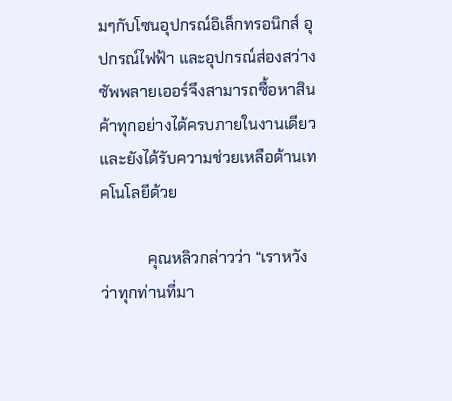มๆกับโซนอุปกรณ์อิเล็กทรอนิกส์ อุปกรณ์ไฟฟ้า และอุปกรณ์ส่องสว่าง ซัพพลายเออร์จึงสามารถซื้อหาสินค้าทุกอย่างได้ครบภายในงานเดียว และยังได้รับความช่วยเหลือด้านเทคโนโลยีด้วย

            คุณหลิวกล่าวว่า “เราหวังว่าทุกท่านที่มา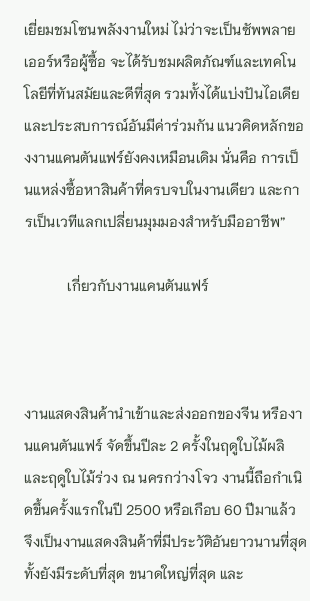เยี่ยมชมโซนพลังงานใหม่ ไม่ว่าจะเป็นซัพพลายเออร์หรือผู้ซื้อ จะได้รับชมผลิตภัณฑ์และเทคโนโลยีที่ทันสมัยและดีที่สุด รวมทั้งได้แบ่งปันไอเดียและประสบการณ์อันมีค่าร่วมกัน แนวคิดหลักของงานแคนตันแฟร์ยังคงเหมือนเดิม นั่นคือ การเป็นแหล่งซื้อหาสินค้าที่ครบจบในงานเดียว และการเป็นเวทีแลกเปลี่ยนมุมมองสำหรับมืออาชีพ”

            เกี่ยวกับงานแคนตันแฟร์



งานแสดงสินค้านำเข้าและส่งออกของจีน หรืองานแคนตันแฟร์ จัดขึ้นปีละ 2 ครั้งในฤดูใบไม้ผลิและฤดูใบไม้ร่วง ณ นครกว่างโจว งานนี้ถือกำเนิดขึ้นครั้งแรกในปี 2500 หรือเกือบ 60 ปีมาแล้ว จึงเป็นงานแสดงสินค้าที่มีประวัติอันยาวนานที่สุด ทั้งยังมีระดับที่สุด ขนาดใหญ่ที่สุด และ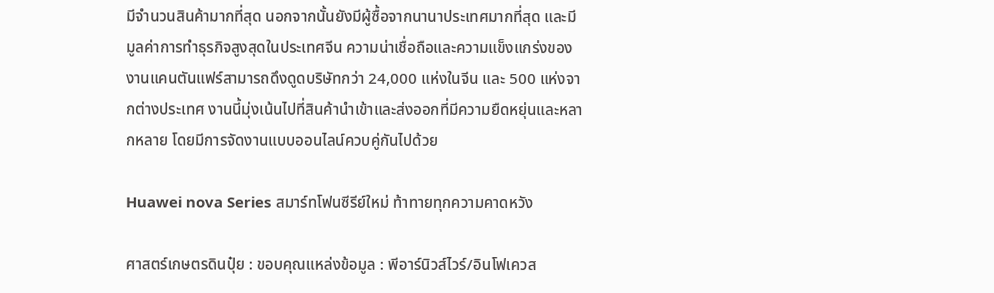มีจำนวนสินค้ามากที่สุด นอกจากนั้นยังมีผู้ซื้อจากนานาประเทศมากที่สุด และมีมูลค่าการทำธุรกิจสูงสุดในประเทศจีน ความน่าเชื่อถือและความแข็งแกร่งของงานแคนตันแฟร์สามารถดึงดูดบริษัทกว่า 24,000 แห่งในจีน และ 500 แห่งจากต่างประเทศ งานนี้มุ่งเน้นไปที่สินค้านำเข้าและส่งออกที่มีความยืดหยุ่นและหลากหลาย โดยมีการจัดงานแบบออนไลน์ควบคู่กันไปด้วย

Huawei nova Series สมาร์ทโฟนซีรีย์ใหม่ ท้าทายทุกความคาดหวัง

ศาสตร์เกษตรดินปุ๋ย : ขอบคุณแหล่งข้อมูล : พีอาร์นิวส์ไวร์/อินโฟเควส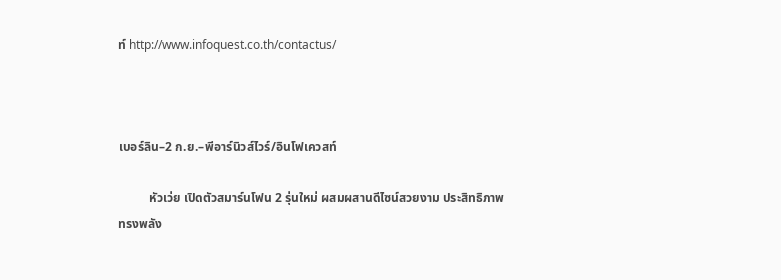ท์ http://www.infoquest.co.th/contactus/



เบอร์ลิน–2 ก.ย.–พีอาร์นิวส์ไวร์/อินโฟเควสท์

          หัวเว่ย เปิดตัวสมาร์นโฟน 2 รุ่นใหม่ ผสมผสานดีไซน์สวยงาม ประสิทธิภาพทรงพลัง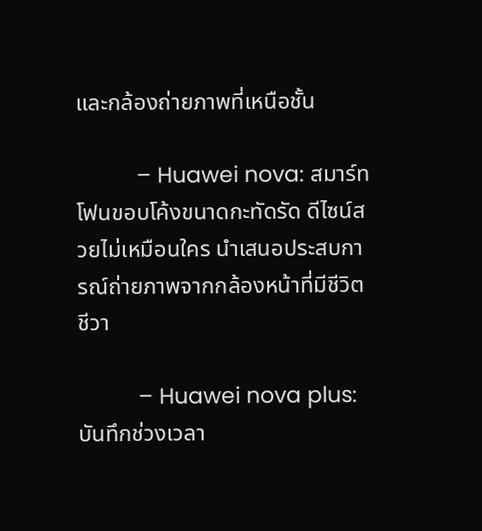และกล้องถ่ายภาพที่เหนือชั้น

          – Huawei nova: สมาร์ทโฟนขอบโค้งขนาดกะทัดรัด ดีไซน์สวยไม่เหมือนใคร นำเสนอประสบการณ์ถ่ายภาพจากกล้องหน้าที่มีชีวิตชีวา

          – Huawei nova plus: บันทึกช่วงเวลา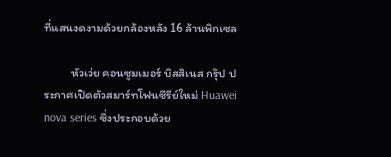ที่แสนงดงามด้วยกล้องหลัง 16 ล้านพิกเซล

          หัวเว่ย คอนซูมเมอร์ บิสสิเนส กรุ๊ป ประกาศเปิดตัวสมาร์ทโฟนซีรีย์ใหม่ Huawei nova series ซึ่งประกอบด้วย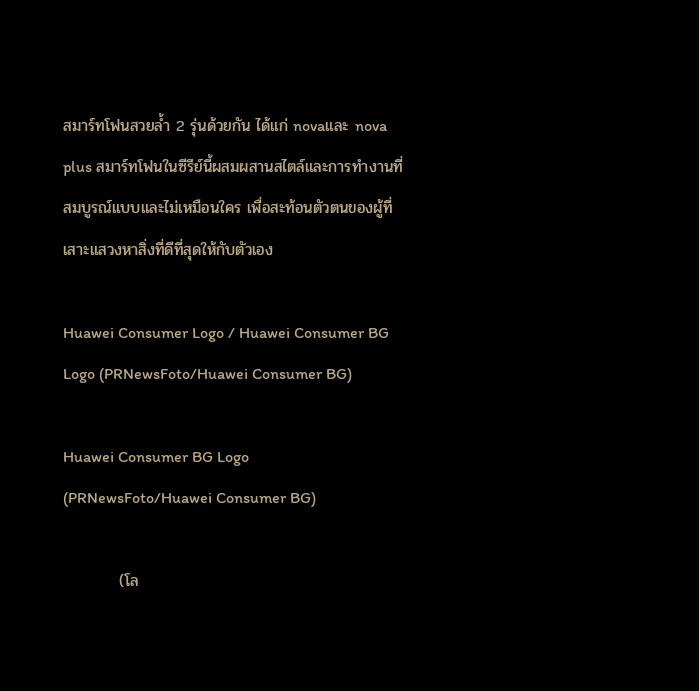สมาร์ทโฟนสวยล้ำ 2 รุ่นด้วยกัน ได้แก่ novaและ nova plus สมาร์ทโฟนในซีรีย์นี้ผสมผสานสไตล์และการทำงานที่สมบูรณ์แบบและไม่เหมือนใคร เพื่อสะท้อนตัวตนของผู้ที่เสาะแสวงหาสิ่งที่ดีที่สุดให้กับตัวเอง

Huawei Consumer Logo / Huawei Consumer BG Logo (PRNewsFoto/Huawei Consumer BG)

Huawei Consumer BG Logo (PRNewsFoto/Huawei Consumer BG)

          (โล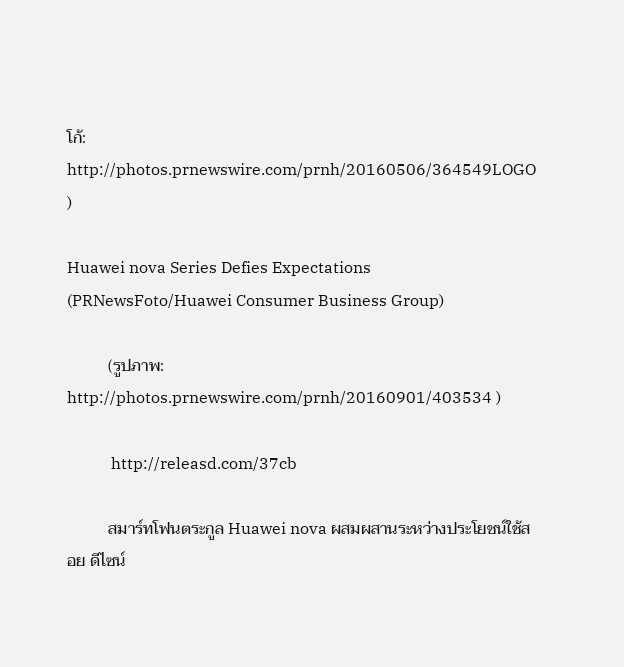โก้: http://photos.prnewswire.com/prnh/20160506/364549LOGO )

Huawei nova Series Defies Expectations (PRNewsFoto/Huawei Consumer Business Group)

          (รูปภาพ: http://photos.prnewswire.com/prnh/20160901/403534 )

           http://releasd.com/37cb

          สมาร์ทโฟนตระกูล Huawei nova ผสมผสานระหว่างประโยชน์ใช้สอย ดีไซน์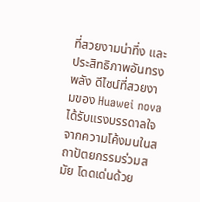ที่สวยงามน่าทึ่ง และประสิทธิภาพอันทรงพลัง ดีไซน์ที่สวยงามของ Huawei nova ได้รับแรงบรรดาลใจจากความโค้งมนในสถาปัตยกรรมร่วมสมัย โดดเด่นด้วย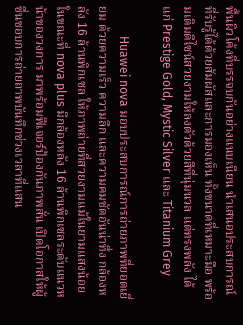พื้นผิวโค้งที่บรรจบกันอย่างแนบเนียน นำเสนอประสบการณ์ที่รับรู้ได้ด้วยสัมผัสและการมองเห็น ทั้งขนาดที่เหมาะมือ พร้อมเติมดีไซน์สวยงามให้ลงตัวด้วยสีที่นุ่มนวล แต่ทรงพลัง ได้แก่ Prestige Gold, Mystic Silver และ Titanium Grey

          Huawei nova มอบประสบการณ์การถ่ายภาพที่ยอดเยี่ยม ด้วยความเร็ว ความลึก และความคมชัดอันน่าทึ่ง กล้องหลัง 16 ล้านพิกเซล ให้ภาพถ่ายที่สวยงามแม้ในยามแสงน้อย ในขณะที่ nova plus มีกล้องหลัง 16 ล้านพิกเซลระดับแนวหน้าของวงการ มาพร้อมฟีเจอร์ป้องกันภาพสั่น เปิดโอกาสให้ผู้ชื่นชอบการถ่ายถาพบันทึกช่วงเวลาที่แสน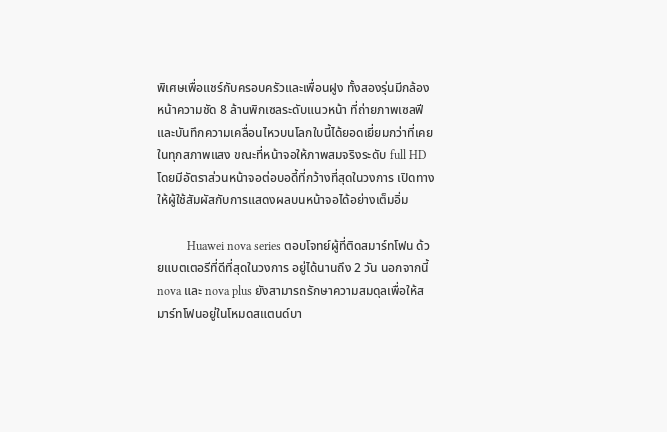พิเศษเพื่อแชร์กับครอบครัวและเพื่อนฝูง ทั้งสองรุ่นมีกล้องหน้าความชัด 8 ล้านพิกเซลระดับแนวหน้า ที่ถ่ายภาพเซลฟีและบันทึกความเคลื่อนไหวบนโลกใบนี้ได้ยอดเยี่ยมกว่าที่เคยในทุกสภาพแสง ขณะที่หน้าจอให้ภาพสมจริงระดับ full HD โดยมีอัตราส่วนหน้าจอต่อบอดี้ที่กว้างที่สุดในวงการ เปิดทางให้ผู้ใช้สัมผัสกับการแสดงผลบนหน้าจอได้อย่างเต็มอิ่ม

          Huawei nova series ตอบโจทย์ผู้ที่ติดสมาร์ทโฟน ด้วยแบตเตอรีที่ดีที่สุดในวงการ อยู่ได้นานถึง 2 วัน นอกจากนี้ nova และ nova plus ยังสามารถรักษาความสมดุลเพื่อให้สมาร์ทโฟนอยู่ในโหมดสแตนด์บา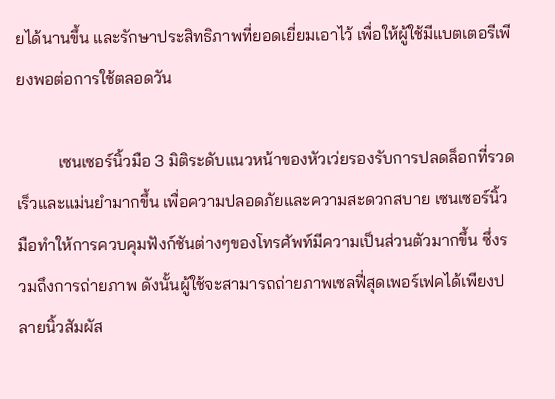ยได้นานขึ้น และรักษาประสิทธิภาพที่ยอดเยี่ยมเอาไว้ เพื่อให้ผู้ใช้มีแบตเตอรีเพียงพอต่อการใช้ตลอดวัน

          เซนเซอร์นิ้วมือ 3 มิติระดับแนวหน้าของหัวเว่ยรองรับการปลดล็อกที่รวดเร็วและแม่นยำมากขึ้น เพื่อความปลอดภัยและความสะดวกสบาย เซนเซอร์นิ้วมือทำให้การควบคุมฟังก์ชันต่างๆของโทรศัพท์มีความเป็นส่วนตัวมากขึ้น ซึ่งรวมถึงการถ่ายภาพ ดังนั้นผู้ใช้จะสามารถถ่ายภาพเซลฟี่สุดเพอร์เฟคได้เพียงปลายนิ้วสัมผัส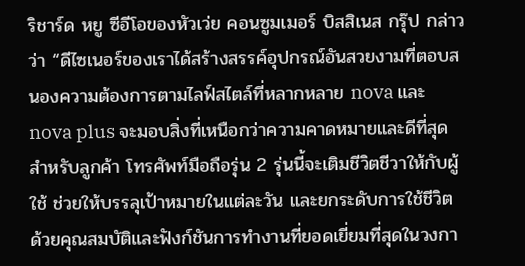ริชาร์ด หยู ซีอีโอของหัวเว่ย คอนซูมเมอร์ บิสสิเนส กรุ๊ป กล่าวว่า “ดีไซเนอร์ของเราได้สร้างสรรค์อุปกรณ์อันสวยงามที่ตอบสนองความต้องการตามไลฟ์สไตล์ที่หลากหลาย nova และ nova plus จะมอบสิ่งที่เหนือกว่าความคาดหมายและดีที่สุดสำหรับลูกค้า โทรศัพท์มือถือรุ่น 2 รุ่นนี้จะเติมชีวิตชีวาให้กับผู้ใช้ ช่วยให้บรรลุเป้าหมายในแต่ละวัน และยกระดับการใช้ชีวิต ด้วยคุณสมบัติและฟังก์ชันการทำงานที่ยอดเยี่ยมที่สุดในวงกา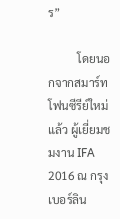ร”

          โดยนอกจากสมาร์ทโฟนซีรีย์ใหม่แล้ว ผู้เยี่ยมชมงาน IFA 2016 ณ กรุงเบอร์ลิน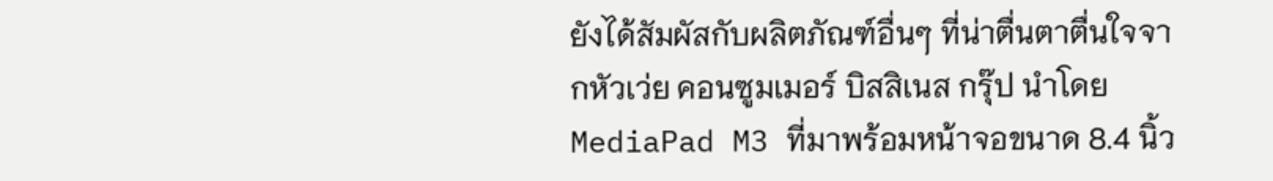ยังได้สัมผัสกับผลิตภัณฑ์อื่นๆ ที่น่าตื่นตาตื่นใจจากหัวเว่ย คอนซูมเมอร์ บิสสิเนส กรุ๊ป นำโดย MediaPad M3 ที่มาพร้อมหน้าจอขนาด 8.4 นิ้ว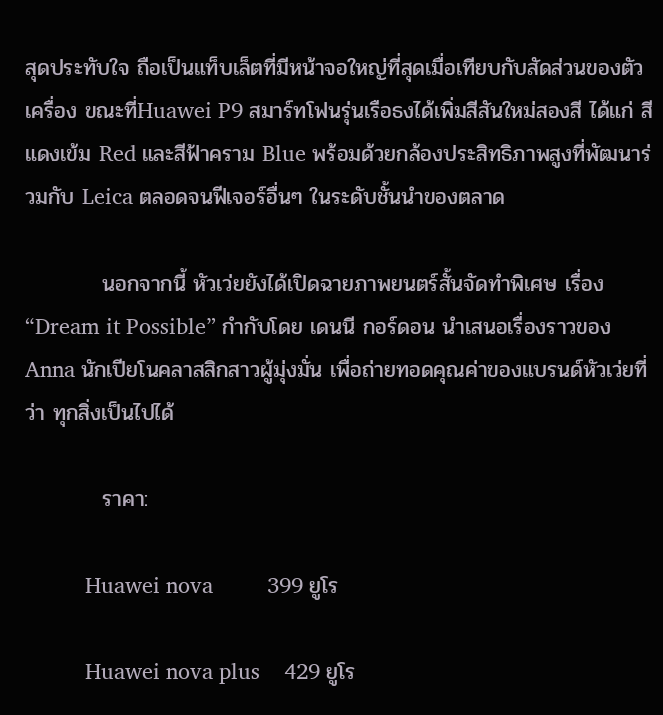สุดประทับใจ ถือเป็นแท็บเล็ตที่มีหน้าจอใหญ่ที่สุดเมื่อเทียบกับสัดส่วนของตัวเครื่อง ขณะที่Huawei P9 สมาร์ทโฟนรุ่นเรือธงได้เพิ่มสีสันใหม่สองสี ได้แก่ สีแดงเข้ม Red และสีฟ้าคราม Blue พร้อมด้วยกล้องประสิทธิภาพสูงที่พัฒนาร่วมกับ Leica ตลอดจนฟีเจอร์อื่นๆ ในระดับชั้นนำของตลาด

          นอกจากนี้ หัวเว่ยยังได้เปิดฉายภาพยนตร์สั้นจัดทำพิเศษ เรื่อง “Dream it Possible” กำกับโดย เดนนี กอร์ดอน นำเสนอเรื่องราวของ Anna นักเปียโนคลาสสิกสาวผู้มุ่งมั่น เพื่อถ่ายทอดคุณค่าของแบรนด์หัวเว่ยที่ว่า ทุกสิ่งเป็นไปได้

          ราคา:

          Huawei nova         399 ยูโร

          Huawei nova plus    429 ยูโร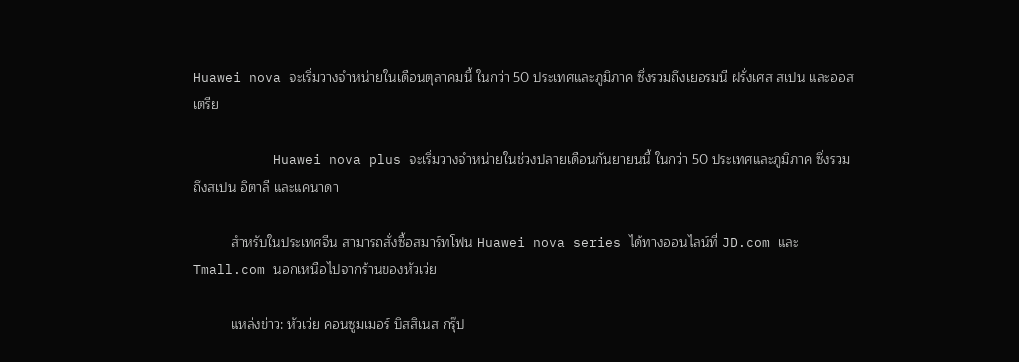Huawei nova จะเริ่มวางจำหน่ายในเดือนตุลาคมนี้ ในกว่า 50 ประเทศและภูมิภาค ซึ่งรวมถึงเยอรมนี ฝรั่งเศส สเปน และออสเตรีย

          Huawei nova plus จะเริ่มวางจำหน่ายในช่วงปลายเดือนกันยายนนี้ ในกว่า 50 ประเทศและภูมิภาค ซึ่งรวมถึงสเปน อิตาลี และแคนาดา

          สำหรับในประเทศจีน สามารถสั่งซื้อสมาร์ทโฟน Huawei nova series ได้ทางออนไลน์ที่ JD.com และ Tmall.com นอกเหนือไปจากร้านของหัวเว่ย

          แหล่งข่าว: หัวเว่ย คอนซูมเมอร์ บิสสิเนส กรุ๊ป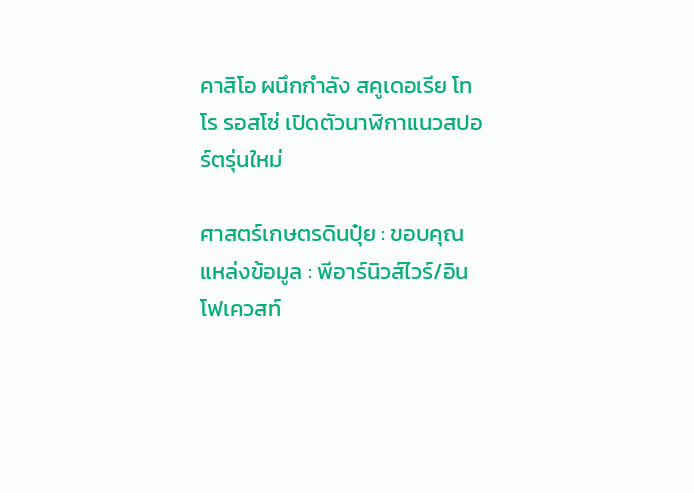คาสิโอ ผนึกกำลัง สคูเดอเรีย โทโร รอสโซ่ เปิดตัวนาฬิกาแนวสปอร์ตรุ่นใหม่

ศาสตร์เกษตรดินปุ๋ย : ขอบคุณแหล่งข้อมูล : พีอาร์นิวส์ไวร์/อินโฟเควสท์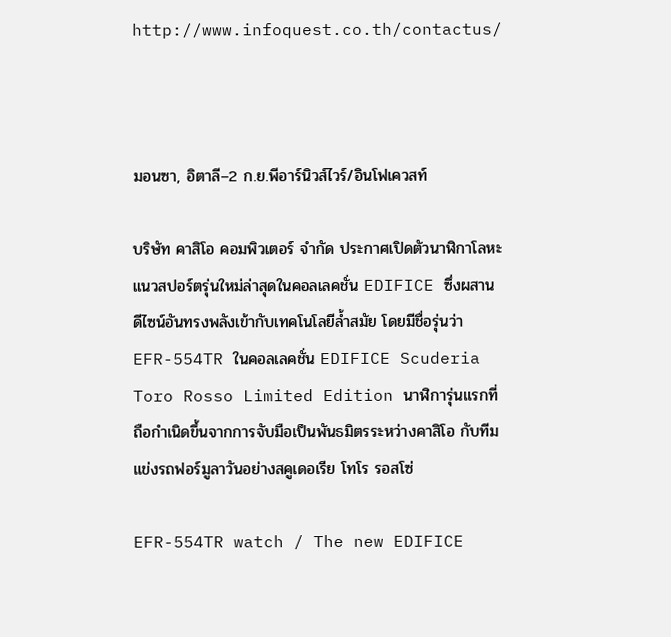http://www.infoquest.co.th/contactus/



มอนซา, อิตาลี–2 ก.ย.พีอาร์นิวส์ไวร์/อินโฟเควสท์

บริษัท คาสิโอ คอมพิวเตอร์ จำกัด ประกาศเปิดตัวนาฬิกาโลหะแนวสปอร์ตรุ่นใหม่ล่าสุดในคอลเลคชั่น EDIFICE ซึ่งผสานดีไซน์อันทรงพลังเข้ากับเทคโนโลยีล้ำสมัย โดยมีชื่อรุ่นว่า EFR-554TR ในคอลเลคชั่น EDIFICE Scuderia Toro Rosso Limited Edition นาฬิการุ่นแรกที่ถือกำเนิดขึ้นจากการจับมือเป็นพันธมิตรระหว่างคาสิโอ กับทีมแข่งรถฟอร์มูลาวันอย่างสคูเดอเรีย โทโร รอสโซ่

EFR-554TR watch / The new EDIFICE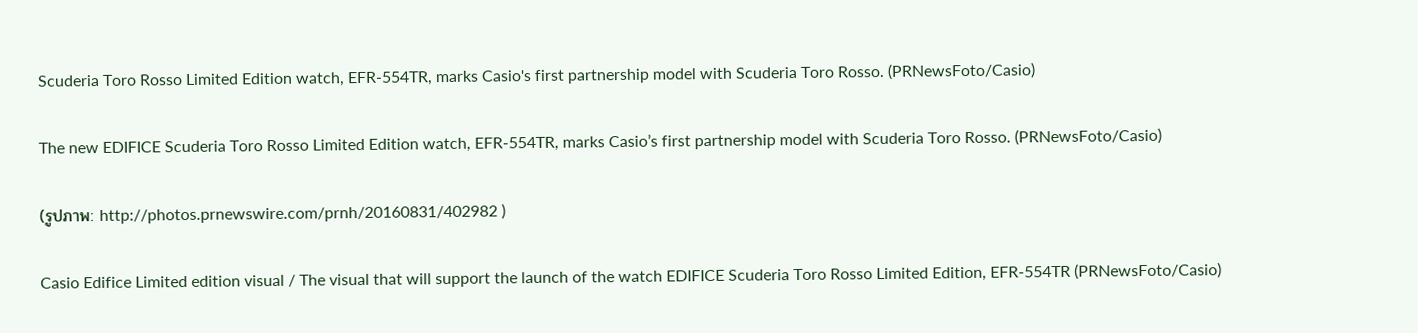Scuderia Toro Rosso Limited Edition watch, EFR-554TR, marks Casio's first partnership model with Scuderia Toro Rosso. (PRNewsFoto/Casio)

The new EDIFICE Scuderia Toro Rosso Limited Edition watch, EFR-554TR, marks Casio’s first partnership model with Scuderia Toro Rosso. (PRNewsFoto/Casio)

(รูปภาพ: http://photos.prnewswire.com/prnh/20160831/402982 )

Casio Edifice Limited edition visual / The visual that will support the launch of the watch EDIFICE Scuderia Toro Rosso Limited Edition, EFR-554TR (PRNewsFoto/Casio)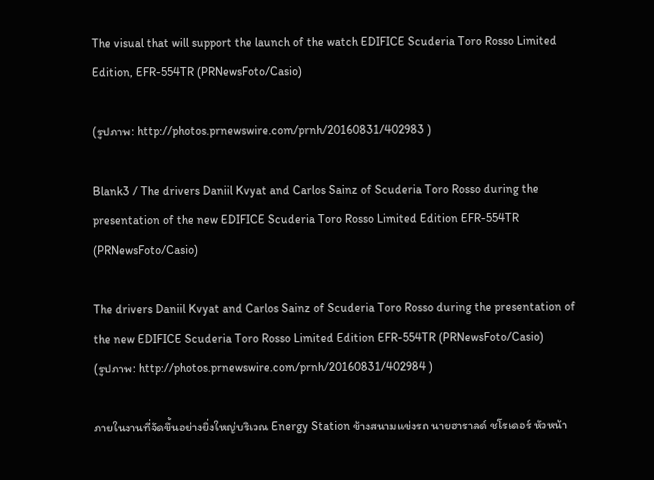The visual that will support the launch of the watch EDIFICE Scuderia Toro Rosso Limited Edition, EFR-554TR (PRNewsFoto/Casio)

(รูปภาพ: http://photos.prnewswire.com/prnh/20160831/402983 )

Blank3 / The drivers Daniil Kvyat and Carlos Sainz of Scuderia Toro Rosso during the presentation of the new EDIFICE Scuderia Toro Rosso Limited Edition EFR-554TR (PRNewsFoto/Casio)

The drivers Daniil Kvyat and Carlos Sainz of Scuderia Toro Rosso during the presentation of the new EDIFICE Scuderia Toro Rosso Limited Edition EFR-554TR (PRNewsFoto/Casio)
(รูปภาพ: http://photos.prnewswire.com/prnh/20160831/402984 )

ภายในงานที่จัดขึ้นอย่างยิ่งใหญ่บริเวณ Energy Station ข้างสนามแข่งรถ นายฮาราลด์ ชโรเดอร์ หัวหน้า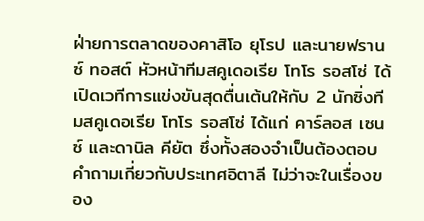ฝ่ายการตลาดของคาสิโอ ยุโรป และนายฟรานซ์ ทอสต์ หัวหน้าทีมสคูเดอเรีย โทโร รอสโซ่ ได้เปิดเวทีการแข่งขันสุดตื่นเต้นให้กับ 2 นักซิ่งทีมสคูเดอเรีย โทโร รอสโซ่ ได้แก่ คาร์ลอส เซนซ์ และดานิล คียัต ซึ่งทั้งสองจำเป็นต้องตอบคำถามเกี่ยวกับประเทศอิตาลี ไม่ว่าจะในเรื่องของ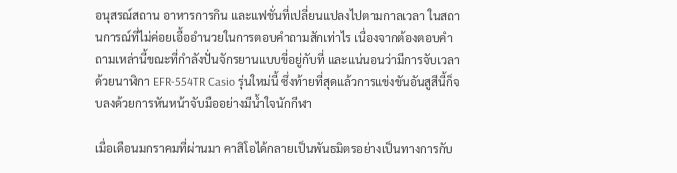อนุสรณ์สถาน อาหารการกิน และแฟชั่นที่เปลี่ยนแปลงไปตามกาลเวลา ในสถานการณ์ที่ไม่ค่อยเอื้ออำนวยในการตอบคำถามสักเท่าไร เนื่องจากต้องตอบคำถามเหล่านี้ขณะที่กำลังปั่นจักรยานแบบขี่อยู่กับที่ และแน่นอนว่ามีการจับเวลาด้วยนาฬิกา EFR-554TR Casio รุ่นใหม่นี้ ซึ่งท้ายที่สุดแล้วการแข่งขันอันสูสีนี้ก็จบลงด้วยการหันหน้าจับมืออย่างมีน้ำใจนักกีฬา

เมื่อเดือนมกราคมที่ผ่านมา คาสิโอได้กลายเป็นพันธมิตรอย่างเป็นทางการกับ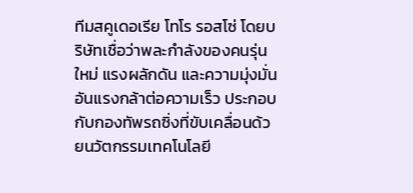ทีมสคูเดอเรีย โทโร รอสโซ่ โดยบริษัทเชื่อว่าพละกำลังของคนรุ่นใหม่ แรงผลักดัน และความมุ่งมั่นอันแรงกล้าต่อความเร็ว ประกอบกับกองทัพรถซิ่งที่ขับเคลื่อนด้วยนวัตกรรมเทคโนโลยี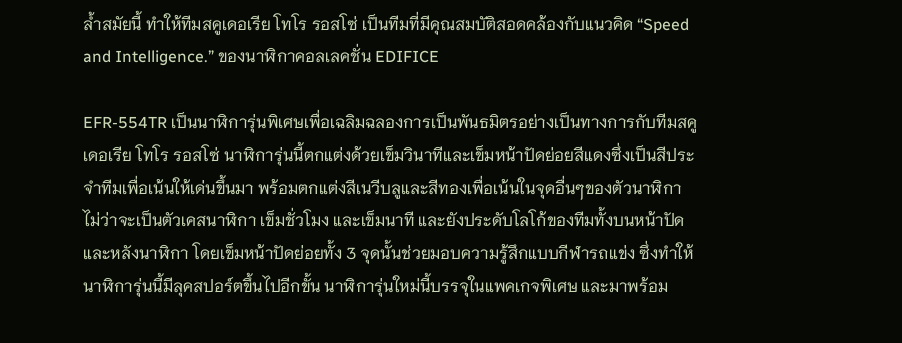ล้ำสมัยนี้ ทำให้ทีมสคูเดอเรีย โทโร รอสโซ่ เป็นทีมที่มีคุณสมบัติสอดคล้องกับแนวคิด “Speed and Intelligence.” ของนาฬิกาคอลเลคชั่น EDIFICE

EFR-554TR เป็นนาฬิการุ่นพิเศษเพื่อเฉลิมฉลองการเป็นพันธมิตรอย่างเป็นทางการกับทีมสคูเดอเรีย โทโร รอสโซ่ นาฬิการุ่นนี้ตกแต่งด้วยเข็มวินาทีและเข็มหน้าปัดย่อยสีแดงซึ่งเป็นสีประจำทีมเพื่อเน้นให้เด่นขึ้นมา พร้อมตกแต่งสีเนวีบลูและสีทองเพื่อเน้นในจุดอื่นๆของตัวนาฬิกา ไม่ว่าจะเป็นตัวเคสนาฬิกา เข็มชั่วโมง และเข็มนาที และยังประดับโลโก้ของทีมทั้งบนหน้าปัดและหลังนาฬิกา โดยเข็มหน้าปัดย่อยทั้ง 3 จุดนั้นช่วยมอบความรู้สึกแบบกีฬารถแข่ง ซึ่งทำให้นาฬิการุ่นนี้มีลุคสปอร์ตขึ้นไปอีกขั้น นาฬิการุ่นใหม่นี้บรรจุในแพคเกจพิเศษ และมาพร้อม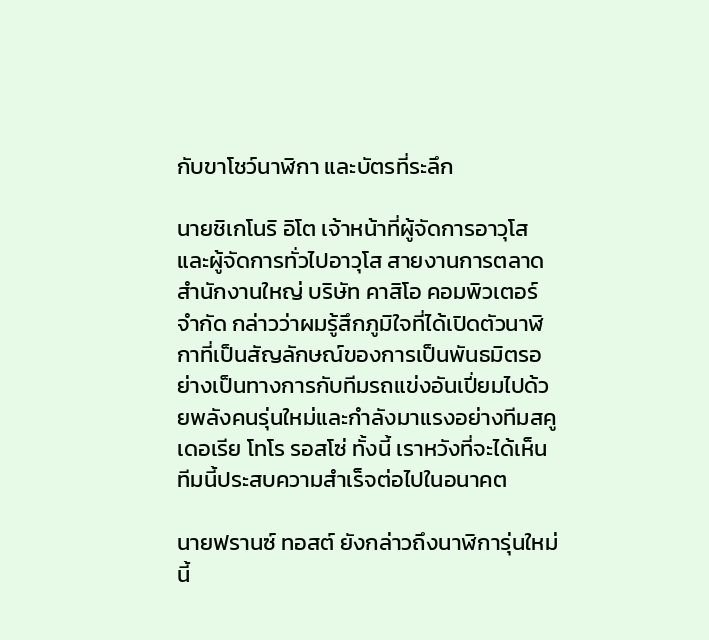กับขาโชว์นาฬิกา และบัตรที่ระลึก

นายชิเกโนริ อิโต เจ้าหน้าที่ผู้จัดการอาวุโส และผู้จัดการทั่วไปอาวุโส สายงานการตลาดสำนักงานใหญ่ บริษัท คาสิโอ คอมพิวเตอร์ จำกัด กล่าวว่าผมรู้สึกภูมิใจที่ได้เปิดตัวนาฬิกาที่เป็นสัญลักษณ์ของการเป็นพันธมิตรอย่างเป็นทางการกับทีมรถแข่งอันเปี่ยมไปด้วยพลังคนรุ่นใหม่และกำลังมาแรงอย่างทีมสคูเดอเรีย โทโร รอสโซ่ ทั้งนี้ เราหวังที่จะได้เห็นทีมนี้ประสบความสำเร็จต่อไปในอนาคต

นายฟรานซ์ ทอสต์ ยังกล่าวถึงนาฬิการุ่นใหม่นี้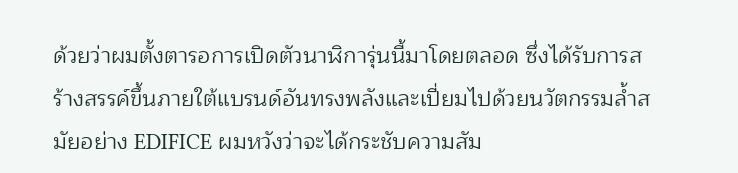ด้วยว่าผมตั้งตารอการเปิดตัวนาฬิการุ่นนี้มาโดยตลอด ซึ่งได้รับการสร้างสรรค์ขึ้นภายใต้แบรนด์อันทรงพลังและเปี่ยมไปด้วยนวัตกรรมล้ำสมัยอย่าง EDIFICE ผมหวังว่าจะได้กระชับความสัม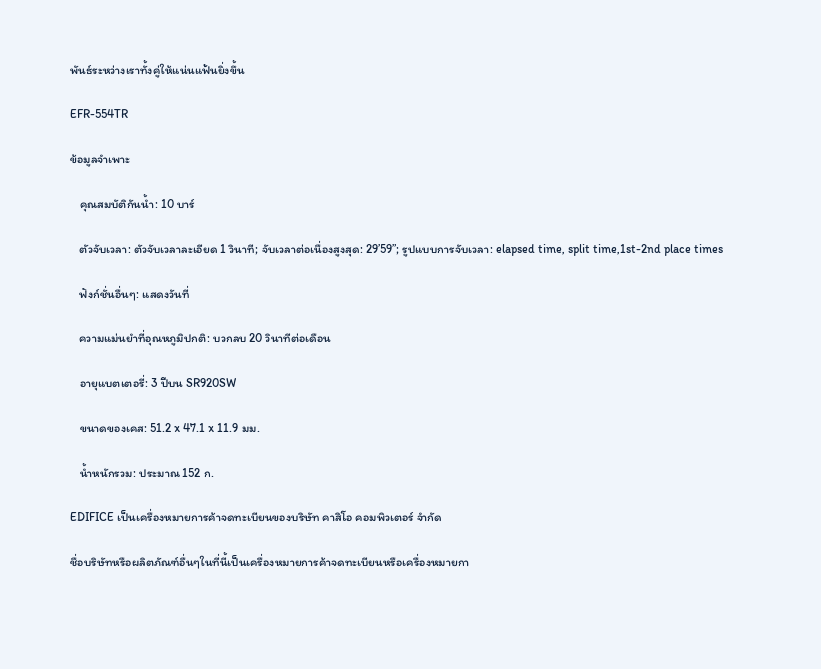พันธ์ระหว่างเราทั้งคู่ให้แน่นแฟ้นยิ่งขึ้น

EFR-554TR

ข้อมูลจำเพาะ

   คุณสมบัติกันน้ำ: 10 บาร์

   ตัวจับเวลา: ตัวจับเวลาละเอียด 1 วินาที; จับเวลาต่อเนื่องสูงสุด: 29’59”; รูปแบบการจับเวลา: elapsed time, split time,1st-2nd place times

   ฟังก์ชั่นอื่นๆ: แสดงวันที่

   ความแม่นยำที่อุณหภูมิปกติ: บวกลบ 20 วินาทีต่อเดือน

   อายุแบตเตอรี่: 3 ปีบน SR920SW

   ขนาดของเคส: 51.2 x 47.1 x 11.9 มม.

   น้ำหนักรวม: ประมาณ 152 ก.

EDIFICE เป็นเครื่องหมายการค้าจดทะเบียนของบริษัท คาสิโอ คอมพิวเตอร์ จำกัด

ชื่อบริษัทหรือผลิตภัณฑ์อื่นๆในที่นี้เป็นเครื่องหมายการค้าจดทะเบียนหรือเครื่องหมายกา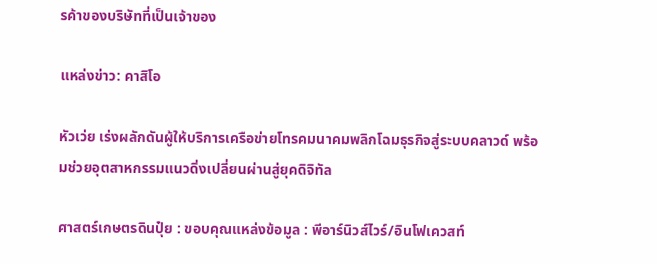รค้าของบริษัทที่เป็นเจ้าของ

แหล่งข่าว: คาสิโอ

หัวเว่ย เร่งผลักดันผู้ให้บริการเครือข่ายโทรคมนาคมพลิกโฉมธุรกิจสู่ระบบคลาวด์ พร้อมช่วยอุตสาหกรรมแนวดิ่งเปลี่ยนผ่านสู่ยุคดิจิทัล

ศาสตร์เกษตรดินปุ๋ย : ขอบคุณแหล่งข้อมูล : พีอาร์นิวส์ไวร์/อินโฟเควสท์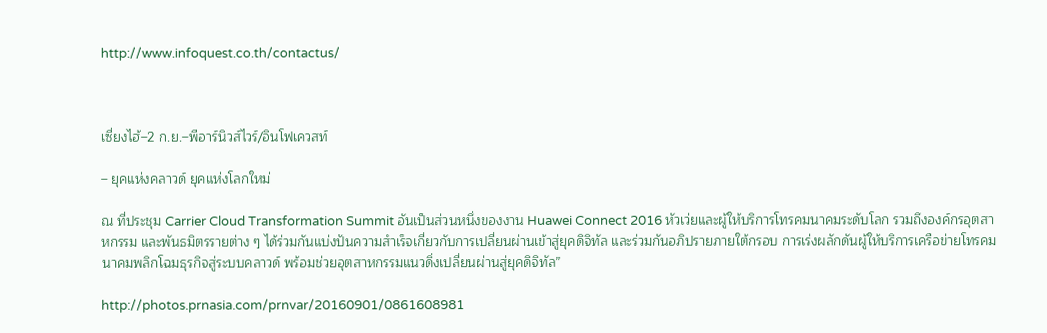http://www.infoquest.co.th/contactus/



เซี่ยงไฮ้–2 ก.ย.–พีอาร์นิวส์ไวร์/อินโฟเควสท์

– ยุคแห่งคลาวด์ ยุคแห่งโลกใหม่

ณ ที่ประชุม Carrier Cloud Transformation Summit อันเป็นส่วนหนึ่งของงาน Huawei Connect 2016 หัวเว่ยและผู้ให้บริการโทรคมนาคมระดับโลก รวมถึงองค์กรอุตสาหกรรม และพันธมิตรรายต่าง ๆ ได้ร่วมกันแบ่งปันความสำเร็จเกี่ยวกับการเปลี่ยนผ่านเข้าสู่ยุคดิจิทัล และร่วมกันอภิปรายภายใต้กรอบ การเร่งผลักดันผู้ให้บริการเครือข่ายโทรคมนาคมพลิกโฉมธุรกิจสู่ระบบคลาวด์ พร้อมช่วยอุตสาหกรรมแนวดิ่งเปลี่ยนผ่านสู่ยุคดิจิทัล”

http://photos.prnasia.com/prnvar/20160901/0861608981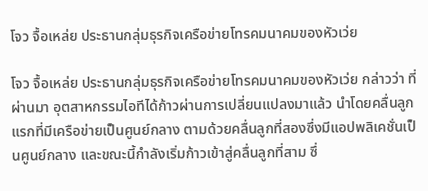โจว จื้อเหล่ย ประธานกลุ่มธุรกิจเครือข่ายโทรคมนาคมของหัวเว่ย

โจว จื้อเหล่ย ประธานกลุ่มธุรกิจเครือข่ายโทรคมนาคมของหัวเว่ย กล่าวว่า ที่ผ่านมา อุตสาหกรรมไอทีได้ก้าวผ่านการเปลี่ยนแปลงมาแล้ว นำโดยคลื่นลูกแรกที่มีเครือข่ายเป็นศูนย์กลาง ตามด้วยคลื่นลูกที่สองซึ่งมีแอปพลิเคชั่นเป็นศูนย์กลาง และขณะนี้กำลังเริ่มก้าวเข้าสู่คลื่นลูกที่สาม ซึ่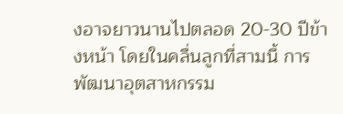งอาจยาวนานไปตลอด 20-30 ปีข้างหน้า โดยในคลื่นลูกที่สามนี้ การพัฒนาอุตสาหกรรม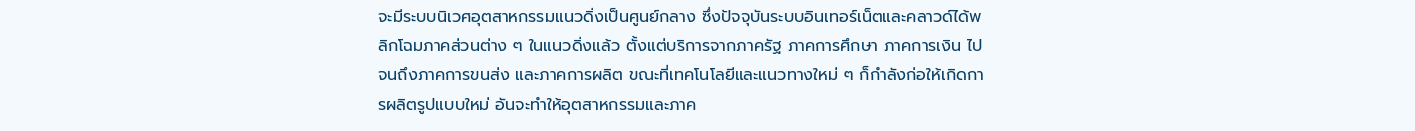จะมีระบบนิเวศอุตสาหกรรมแนวดิ่งเป็นศูนย์กลาง ซึ่งปัจจุบันระบบอินเทอร์เน็ตและคลาวด์ได้พลิกโฉมภาคส่วนต่าง ๆ ในแนวดิ่งแล้ว ตั้งแต่บริการจากภาครัฐ ภาคการศึกษา ภาคการเงิน ไปจนถึงภาคการขนส่ง และภาคการผลิต ขณะที่เทคโนโลยีและแนวทางใหม่ ๆ ก็กำลังก่อให้เกิดการผลิตรูปแบบใหม่ อันจะทำให้อุตสาหกรรมและภาค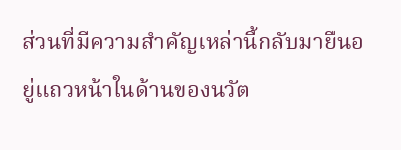ส่วนที่มีความสำคัญเหล่านี้กลับมายืนอยู่แถวหน้าในด้านของนวัต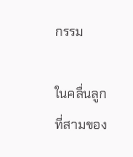กรรม

ในคลื่นลูกที่สามของ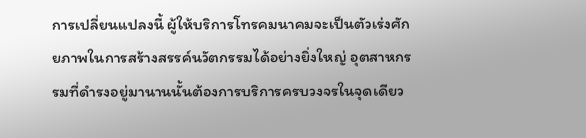การเปลี่ยนแปลงนี้ ผู้ให้บริการโทรคมนาคมจะเป็นตัวเร่งศักยภาพในการสร้างสรรค์นวัตกรรมได้อย่างยิ่งใหญ่ อุตสาหกรรมที่ดำรงอยู่มานานนั้นต้องการบริการครบวงจรในจุดเดียว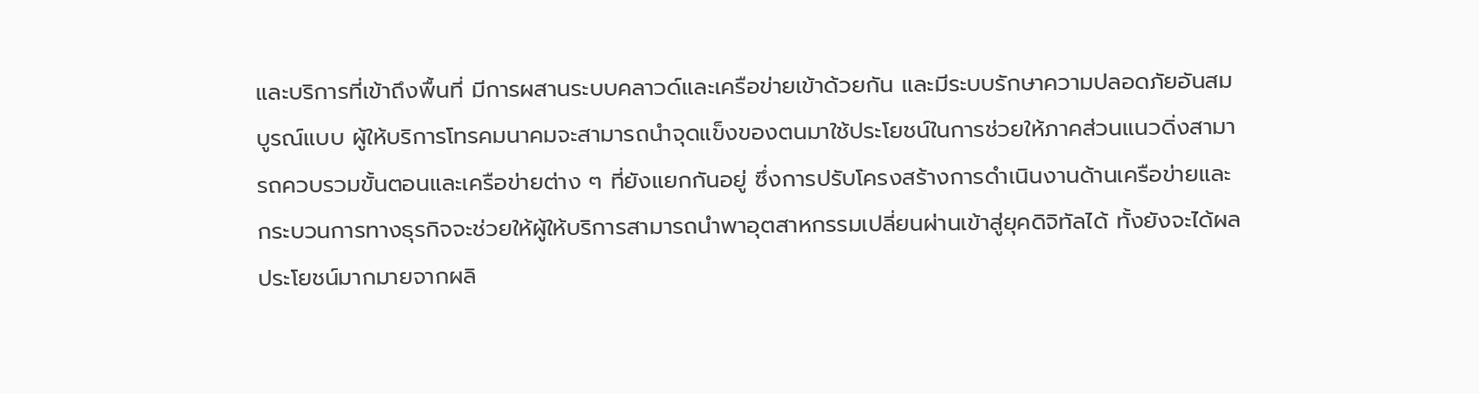และบริการที่เข้าถึงพื้นที่ มีการผสานระบบคลาวด์และเครือข่ายเข้าด้วยกัน และมีระบบรักษาความปลอดภัยอันสมบูรณ์แบบ ผู้ให้บริการโทรคมนาคมจะสามารถนำจุดแข็งของตนมาใช้ประโยชน์ในการช่วยให้ภาคส่วนแนวดิ่งสามารถควบรวมขั้นตอนและเครือข่ายต่าง ๆ ที่ยังแยกกันอยู่ ซึ่งการปรับโครงสร้างการดำเนินงานด้านเครือข่ายและกระบวนการทางธุรกิจจะช่วยให้ผู้ให้บริการสามารถนำพาอุตสาหกรรมเปลี่ยนผ่านเข้าสู่ยุคดิจิทัลได้ ทั้งยังจะได้ผลประโยชน์มากมายจากผลิ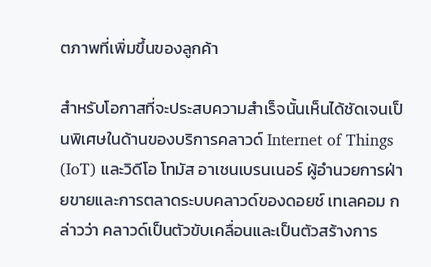ตภาพที่เพิ่มขึ้นของลูกค้า

สำหรับโอกาสที่จะประสบความสำเร็จนั้นเห็นได้ชัดเจนเป็นพิเศษในด้านของบริการคลาวด์ Internet of Things (IoT) และวิดีโอ โทมัส อาเชนเบรนเนอร์ ผู้อำนวยการฝ่ายขายและการตลาดระบบคลาวด์ของดอยช์ เทเลคอม กล่าวว่า คลาวด์เป็นตัวขับเคลื่อนและเป็นตัวสร้างการ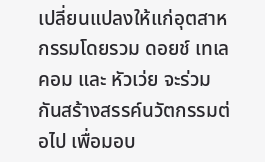เปลี่ยนแปลงให้แก่อุตสาหกรรมโดยรวม ดอยช์ เทเลคอม และ หัวเว่ย จะร่วมกันสร้างสรรค์นวัตกรรมต่อไป เพื่อมอบ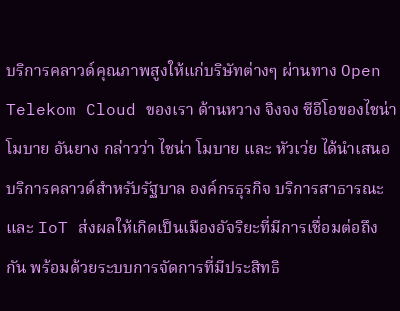บริการคลาวด์คุณภาพสูงให้แก่บริษัทต่างๆ ผ่านทาง Open Telekom Cloud ของเรา ด้านหวาง จิงจง ซีอีโอของไชน่า โมบาย อันยาง กล่าวว่า ไชน่า โมบาย และ หัวเว่ย ได้นำเสนอบริการคลาวด์สำหรับรัฐบาล องค์กรธุรกิจ บริการสาธารณะ และ IoT ส่งผลให้เกิดเป็นเมืองอัจริยะที่มีการเชื่อมต่อถึงกัน พร้อมด้วยระบบการจัดการที่มีประสิทธิ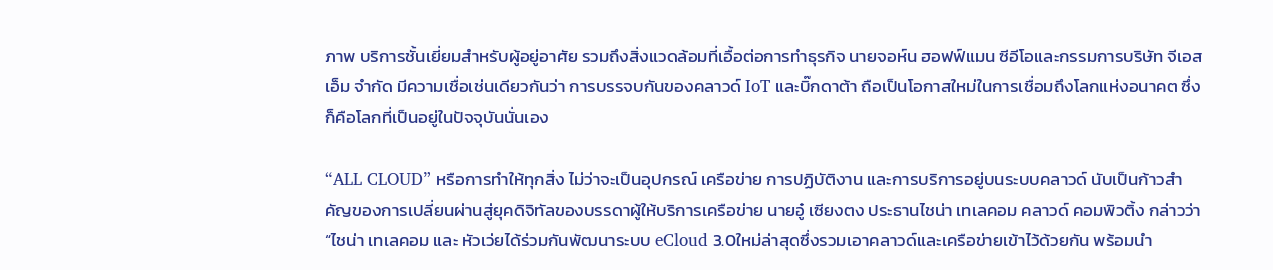ภาพ บริการชั้นเยี่ยมสำหรับผู้อยู่อาศัย รวมถึงสิ่งแวดล้อมที่เอื้อต่อการทำธุรกิจ นายจอห์น ฮอฟฟ์แมน ซีอีโอและกรรมการบริษัท จีเอสเอ็ม จำกัด มีความเชื่อเช่นเดียวกันว่า การบรรจบกันของคลาวด์ IoT และบิ๊กดาต้า ถือเป็นโอกาสใหม่ในการเชื่อมถึงโลกแห่งอนาคต ซึ่งก็คือโลกที่เป็นอยู่ในปัจจุบันนั่นเอง

“ALL CLOUD” หรือการทำให้ทุกสิ่ง ไม่ว่าจะเป็นอุปกรณ์ เครือข่าย การปฏิบัติงาน และการบริการอยู่บนระบบคลาวด์ นับเป็นก้าวสำคัญของการเปลี่ยนผ่านสู่ยุคดิจิทัลของบรรดาผู้ให้บริการเครือข่าย นายอู๋ เซียงตง ประธานไชน่า เทเลคอม คลาวด์ คอมพิวติ้ง กล่าวว่า “ไชน่า เทเลคอม และ หัวเว่ยได้ร่วมกันพัฒนาระบบ eCloud 3.0ใหม่ล่าสุดซึ่งรวมเอาคลาวด์และเครือข่ายเข้าไว้ด้วยกัน พร้อมนำ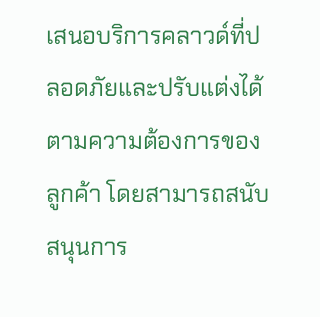เสนอบริการคลาวด์ที่ปลอดภัยและปรับแต่งได้ตามความต้องการของลูกค้า โดยสามารถสนับสนุนการ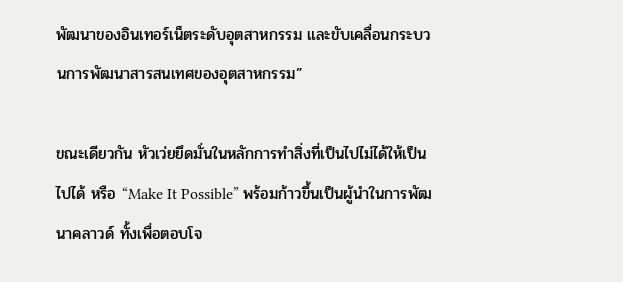พัฒนาของอินเทอร์เน็ตระดับอุตสาหกรรม และขับเคลื่อนกระบวนการพัฒนาสารสนเทศของอุตสาหกรรม”

ขณะเดียวกัน หัวเว่ยยึดมั่นในหลักการทำสิ่งที่เป็นไปไม่ได้ให้เป็นไปได้ หรือ “Make It Possible” พร้อมก้าวขึ้นเป็นผู้นำในการพัฒนาคลาวด์ ทั้งเพื่อตอบโจ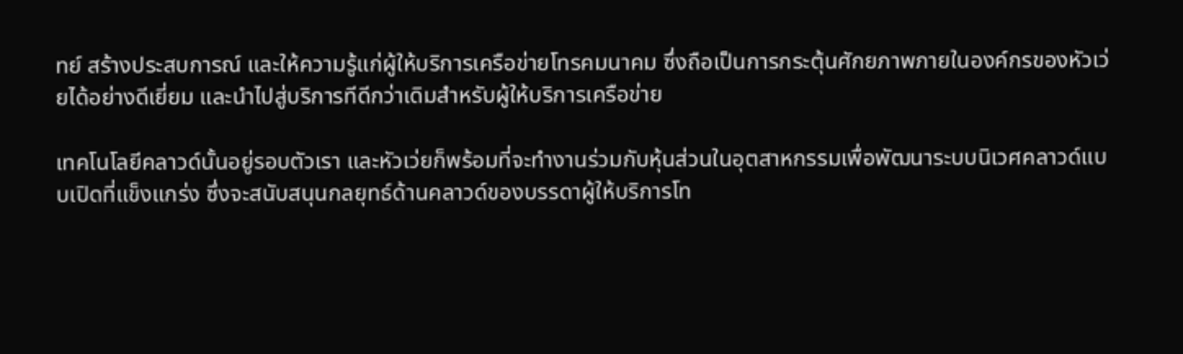ทย์ สร้างประสบการณ์ และให้ความรู้แก่ผู้ให้บริการเครือข่ายโทรคมนาคม ซึ่งถือเป็นการกระตุ้นศักยภาพภายในองค์กรของหัวเว่ยได้อย่างดีเยี่ยม และนำไปสู่บริการทีดีกว่าเดิมสำหรับผู้ให้บริการเครือข่าย

เทคโนโลยีคลาวด์นั้นอยู่รอบตัวเรา และหัวเว่ยก็พร้อมที่จะทำงานร่วมกับหุ้นส่วนในอุตสาหกรรมเพื่อพัฒนาระบบนิเวศคลาวด์แบบเปิดที่แข็งแกร่ง ซึ่งจะสนับสนุนกลยุทธ์ด้านคลาวด์ของบรรดาผู้ให้บริการโท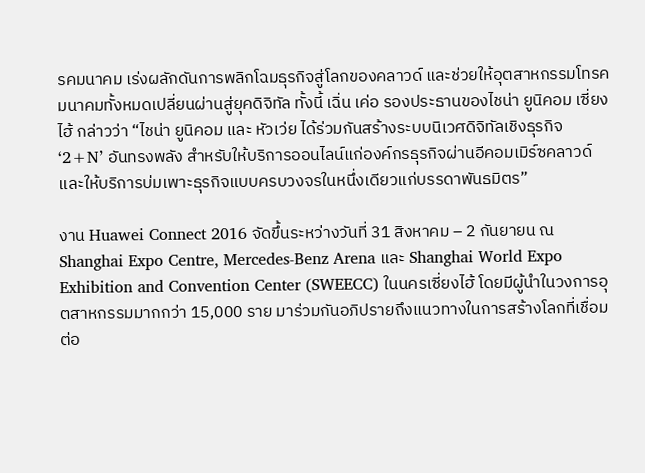รคมนาคม เร่งผลักดันการพลิกโฉมธุรกิจสู่โลกของคลาวด์ และช่วยให้อุตสาหกรรมโทรคมนาคมทั้งหมดเปลี่ยนผ่านสู่ยุคดิจิทัล ทั้งนี้ เฉิ่น เค่อ รองประธานของไชน่า ยูนิคอม เซี่ยงไฮ้ กล่าวว่า “ไชน่า ยูนิคอม และ หัวเว่ย ได้ร่วมกันสร้างระบบนิเวศดิจิทัลเชิงธุรกิจ ‘2+N’ อันทรงพลัง สำหรับให้บริการออนไลน์แก่องค์กรธุรกิจผ่านอีคอมเมิร์ซคลาวด์ และให้บริการบ่มเพาะธุรกิจแบบครบวงจรในหนึ่งเดียวแก่บรรดาพันธมิตร”

งาน Huawei Connect 2016 จัดขึ้นระหว่างวันที่ 31 สิงหาคม – 2 กันยายน ณ Shanghai Expo Centre, Mercedes-Benz Arena และ Shanghai World Expo Exhibition and Convention Center (SWEECC) ในนครเซี่ยงไฮ้ โดยมีผู้นำในวงการอุตสาหกรรมมากกว่า 15,000 ราย มาร่วมกันอภิปรายถึงแนวทางในการสร้างโลกที่เชื่อมต่อ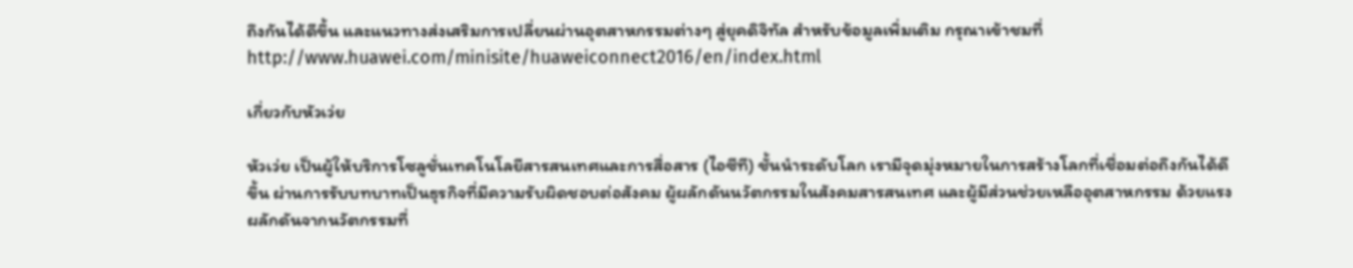ถึงกันได้ดีขึ้น และแนวทางส่งเสริมการเปลี่ยนผ่านอุตสาหกรรมต่างๆ สู่ยุคดิจิทัล สำหรับข้อมูลเพิ่มเติม กรุณาเข้าชมที่ http://www.huawei.com/minisite/huaweiconnect2016/en/index.html

เกี่ยวกับหัวเว่ย

หัวเว่ย เป็นผู้ให้บริการโซลูชั่นเทคโนโลยีสารสนเทศและการสื่อสาร (ไอซีที) ชั้นนำระดับโลก เรามีจุดมุ่งหมายในการสร้างโลกที่เชื่อมต่อถึงกันได้ดีขึ้น ผ่านการรับบทบาทเป็นธุรกิจที่มีความรับผิดชอบต่อสังคม ผู้ผลักดันนวัตกรรมในสังคมสารสนเทศ และผู้มีส่วนช่วยเหลืออุตสาหกรรม ด้วยแรงผลักดันจากนวัตกรรมที่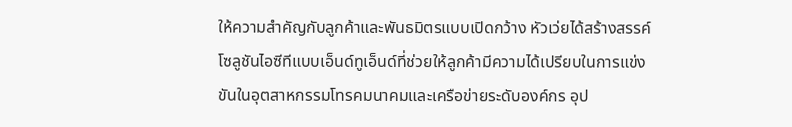ให้ความสำคัญกับลูกค้าและพันธมิตรแบบเปิดกว้าง หัวเว่ยได้สร้างสรรค์โซลูชันไอซีทีแบบเอ็นด์ทูเอ็นด์ที่ช่วยให้ลูกค้ามีความได้เปรียบในการแข่งขันในอุตสาหกรรมโทรคมนาคมและเครือข่ายระดับองค์กร อุป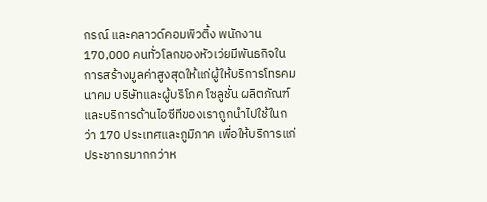กรณ์ และคลาวด์คอมพิวติ้ง พนักงาน 170,000 คนทั่วโลกของหัวเว่ยมีพันธกิจในการสร้างมูลค่าสูงสุดให้แก่ผู้ให้บริการโทรคมนาคม บริษัทและผู้บริโภค โซลูชั่น ผลิตภัณฑ์และบริการด้านไอซีทีของเราถูกนำไปใช้ในกว่า 170 ประเทศและภูมิภาค เพื่อให้บริการแก่ประชากรมากกว่าห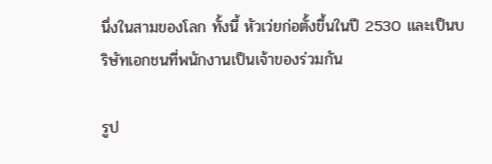นึ่งในสามของโลก ทั้งนี้ หัวเว่ยก่อตั้งขึ้นในปี 2530 และเป็นบริษัทเอกชนที่พนักงานเป็นเจ้าของร่วมกัน

รูป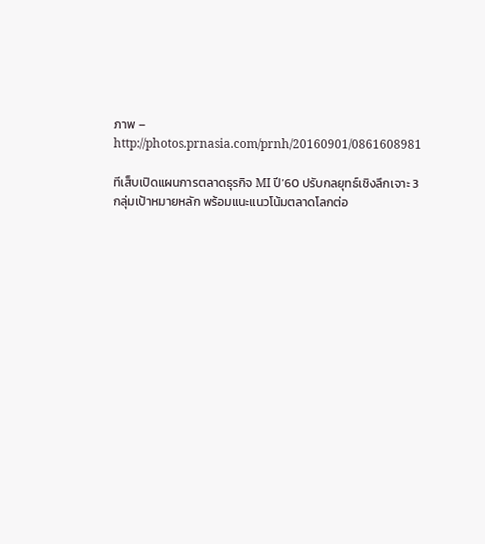ภาพ – http://photos.prnasia.com/prnh/20160901/0861608981

ทีเส็บเปิดแผนการตลาดธุรกิจ MI ปี’60 ปรับกลยุทธ์เชิงลึกเจาะ 3 กลุ่มเป้าหมายหลัก พร้อมแนะแนวโน้มตลาดโลกต่อ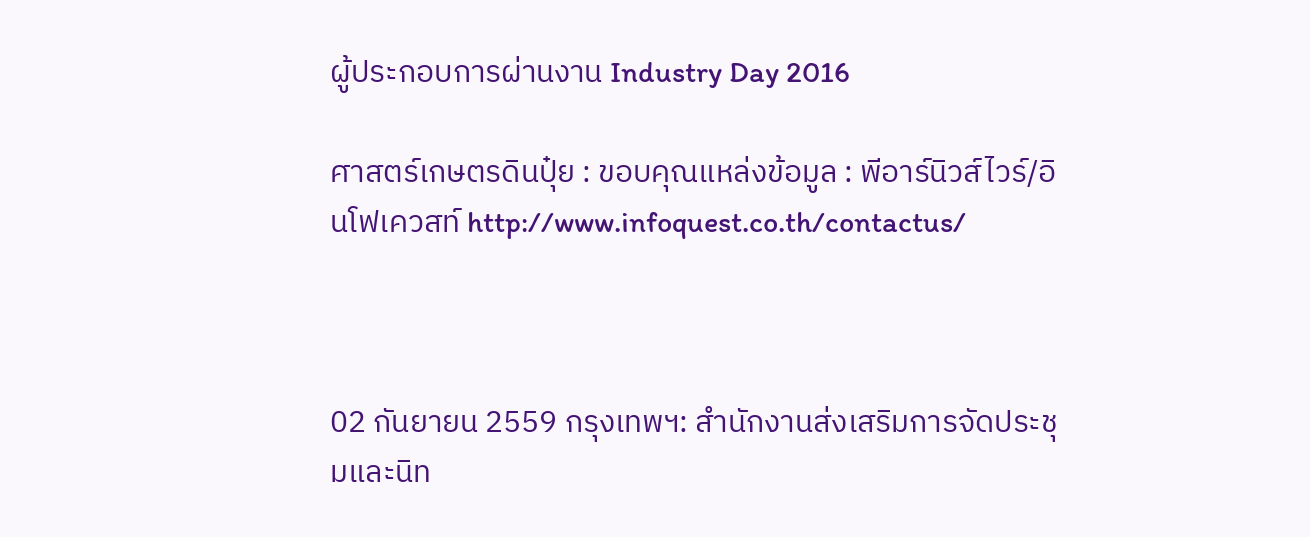ผู้ประกอบการผ่านงาน Industry Day 2016

ศาสตร์เกษตรดินปุ๋ย : ขอบคุณแหล่งข้อมูล : พีอาร์นิวส์ไวร์/อินโฟเควสท์ http://www.infoquest.co.th/contactus/



02 กันยายน 2559 กรุงเทพฯ: สำนักงานส่งเสริมการจัดประชุมและนิท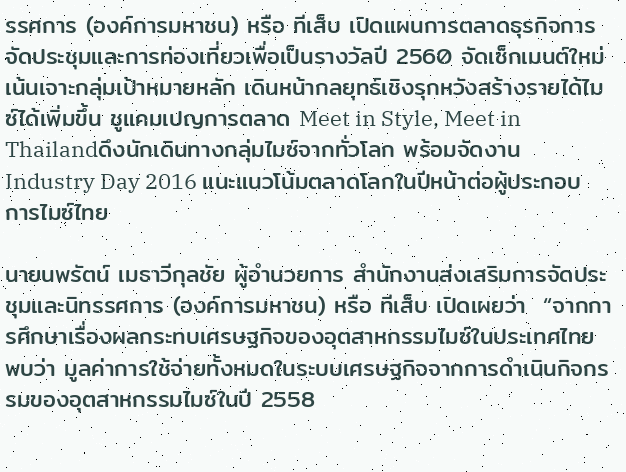รรศการ (องค์การมหาชน) หรือ ทีเส็บ เปิดแผนการตลาดธุรกิจการจัดประชุมและการท่องเที่ยวเพื่อเป็นรางวัลปี 2560 จัดเซ็กเมนต์ใหม่เน้นเจาะกลุ่มเป้าหมายหลัก เดินหน้ากลยุทธ์เชิงรุกหวังสร้างรายได้ไมซ์ได้เพิ่มขึ้น ชูแคมเปญการตลาด Meet in Style, Meet in Thailandดึงนักเดินทางกลุ่มไมซ์จากทั่วโลก พร้อมจัดงาน Industry Day 2016 แนะแนวโน้มตลาดโลกในปีหน้าต่อผู้ประกอบการไมซ์ไทย

นายนพรัตน์ เมธาวีกุลชัย ผู้อำนวยการ สำนักงานส่งเสริมการจัดประชุมและนิทรรศการ (องค์การมหาชน) หรือ ทีเส็บ เปิดเผยว่า  “จากการศึกษาเรื่องผลกระทบเศรษฐกิจของอุตสาหกรรมไมซ์ในประเทศไทย พบว่า มูลค่าการใช้จ่ายทั้งหมดในระบบเศรษฐกิจจากการดำเนินกิจกรรมของอุตสาหกรรมไมซ์ในปี 2558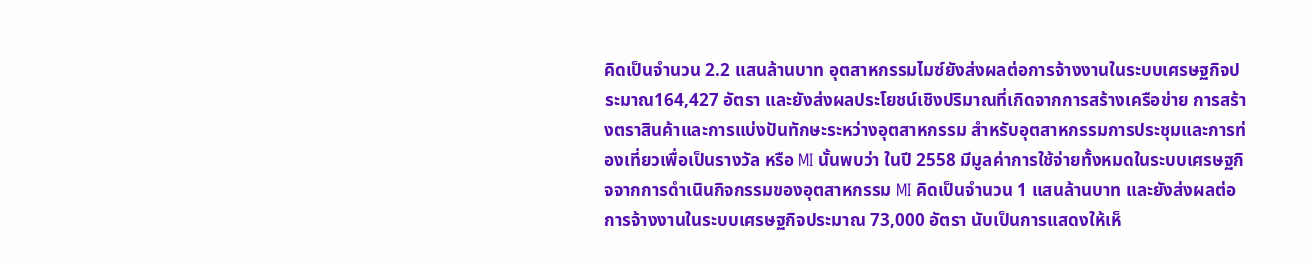คิดเป็นจำนวน 2.2 แสนล้านบาท อุตสาหกรรมไมซ์ยังส่งผลต่อการจ้างงานในระบบเศรษฐกิจประมาณ164,427 อัตรา และยังส่งผลประโยชน์เชิงปริมาณที่เกิดจากการสร้างเครือข่าย การสร้างตราสินค้าและการแบ่งปันทักษะระหว่างอุตสาหกรรม สำหรับอุตสาหกรรมการประชุมและการท่องเที่ยวเพื่อเป็นรางวัล หรือ MI นั้นพบว่า ในปี 2558 มีมูลค่าการใช้จ่ายทั้งหมดในระบบเศรษฐกิจจากการดำเนินกิจกรรมของอุตสาหกรรม MI คิดเป็นจำนวน 1 แสนล้านบาท และยังส่งผลต่อการจ้างงานในระบบเศรษฐกิจประมาณ 73,000 อัตรา นับเป็นการแสดงให้เห็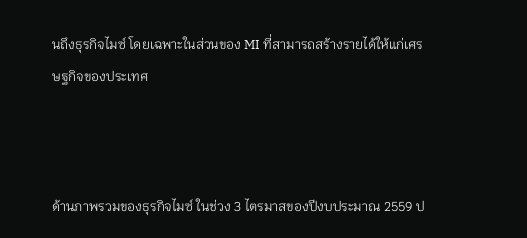นถึงธุรกิจไมซ์ โดยเฉพาะในส่วนของ MI ที่สามารถสร้างรายได้ให้แก่เศรษฐกิจของประเทศ



ด้านภาพรวมของธุรกิจไมซ์ ในช่วง 3 ไตรมาสของปีงบประมาณ 2559 ป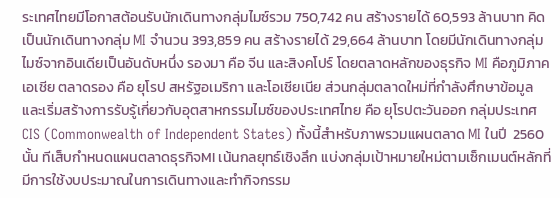ระเทศไทยมีโอกาสต้อนรับนักเดินทางกลุ่มไมซ์รวม 750,742 คน สร้างรายได้ 60,593 ล้านบาท คิดเป็นนักเดินทางกลุ่ม MI จำนวน 393,859 คน สร้างรายได้ 29,664 ล้านบาท โดยมีนักเดินทางกลุ่มไมซ์จากอินเดียเป็นอันดับหนึ่ง รองมา คือ จีน และสิงคโปร์ โดยตลาดหลักของธุรกิจ MI คือภูมิภาคเอเชีย ตลาดรอง คือ ยุโรป สหรัฐอเมริกา และโอเชียเนีย ส่วนกลุ่มตลาดใหม่ที่กำลังศึกษาข้อมูลและเริ่มสร้างการรับรู้เกี่ยวกับอุตสาหกรรมไมซ์ของประเทศไทย คือ ยุโรปตะวันออก กลุ่มประเทศ CIS (Commonwealth of Independent States) ทั้งนี้สำหรับภาพรวมแผนตลาด MI ในปี  2560 นั้น ทีเส็บกำหนดแผนตลาดธุรกิจMI เน้นกลยุทธ์เชิงลึก แบ่งกลุ่มเป้าหมายใหม่ตามเซ็กเมนต์หลักที่มีการใช้งบประมาณในการเดินทางและทำกิจกรรม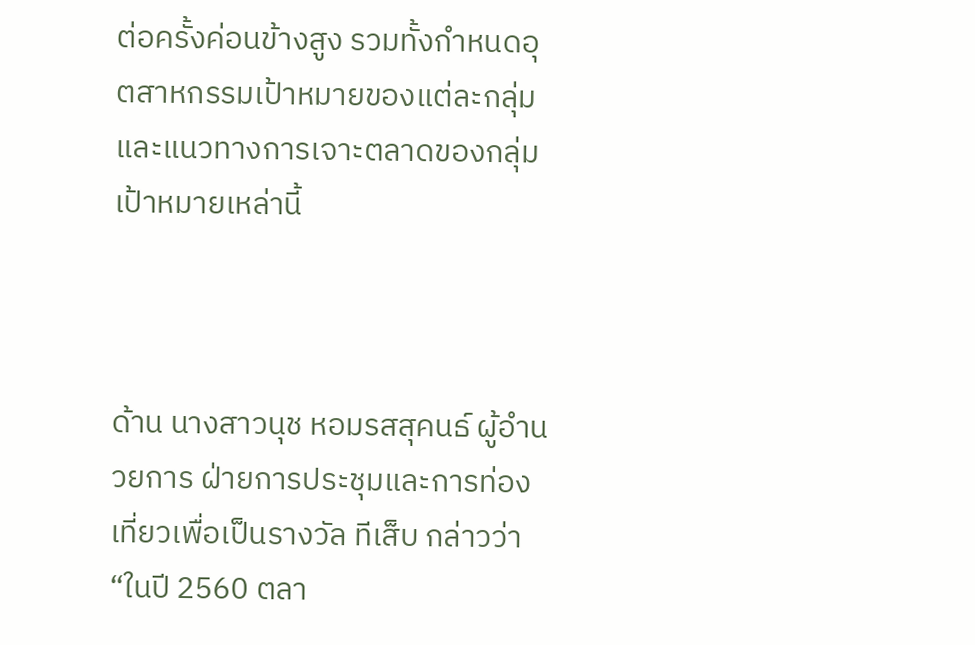ต่อครั้งค่อนข้างสูง รวมทั้งกำหนดอุตสาหกรรมเป้าหมายของแต่ละกลุ่ม และแนวทางการเจาะตลาดของกลุ่มเป้าหมายเหล่านี้



ด้าน นางสาวนุช หอมรสสุคนธ์ ผู้อำนวยการ ฝ่ายการประชุมและการท่องเที่ยวเพื่อเป็นรางวัล ทีเส็บ กล่าวว่า “ในปี 2560 ตลา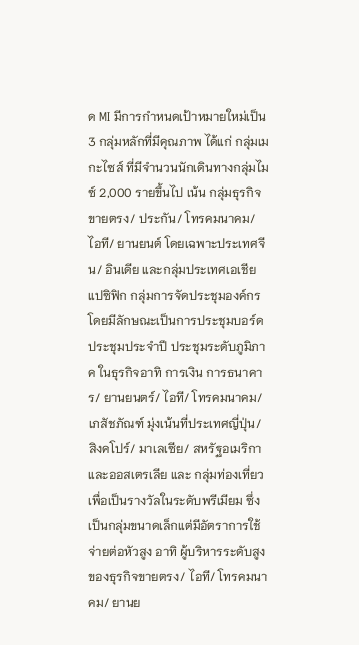ด MI มีการกำหนดเป้าหมายใหม่เป็น 3 กลุ่มหลักที่มีคุณภาพ ได้แก่ กลุ่มเมกะไซส์ ที่มีจำนวนนักเดินทางกลุ่มไมซ์ 2,000 รายขึ้นไป เน้น กลุ่มธุรกิจขายตรง/ ประกัน/ โทรคมนาคม/ ไอที/ ยานยนต์ โดยเฉพาะประเทศจีน/ อินเดีย และกลุ่มประเทศเอเชียแปซิฟิก กลุ่มการจัดประชุมองค์กร โดยมีลักษณะเป็นการประชุมบอร์ด ประชุมประจำปี ประชุมระดับภูมิภาค ในธุรกิจอาทิ การเงิน การธนาคาร/ ยานยนตร์/ ไอที/ โทรคมนาคม/ เภสัชภัณฑ์ มุ่งเน้นที่ประเทศญี่ปุ่น/ สิงคโปร์/ มาเลเซีย/ สหรัฐอเมริกา และออสเตรเลีย และ กลุ่มท่องเที่ยวเพื่อเป็นรางวัลในระดับพรีเมียม ซึ่งเป็นกลุ่มขนาดเล็กแต่มีอัตราการใช้จ่ายต่อหัวสูง อาทิ ผู้บริหารระดับสูงของธุรกิจขายตรง/ ไอที/ โทรคมนาคม/ ยานย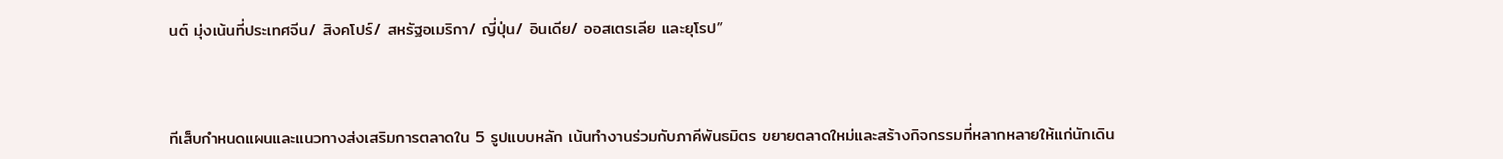นต์ มุ่งเน้นที่ประเทศจีน/ สิงคโปร์/ สหรัฐอเมริกา/ ญี่ปุ่น/ อินเดีย/ ออสเตรเลีย และยุโรป”



ทีเส็บกำหนดแผนและแนวทางส่งเสริมการตลาดใน 5 รูปแบบหลัก เน้นทำงานร่วมกับภาคีพันธมิตร ขยายตลาดใหม่และสร้างกิจกรรมที่หลากหลายให้แก่นักเดิน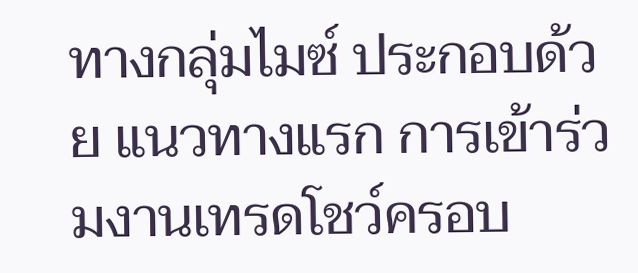ทางกลุ่มไมซ์ ประกอบด้วย แนวทางแรก การเข้าร่วมงานเทรดโชว์ครอบ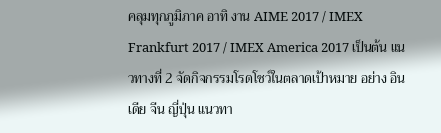คลุมทุกภูมิภาค อาทิ งาน AIME 2017 / IMEX Frankfurt 2017 / IMEX America 2017 เป็นต้น แนวทางที่ 2 จัดกิจกรรมโรดโชว์ในตลาดเป้าหมาย อย่าง อินเดีย จีน ญี่ปุ่น แนวทา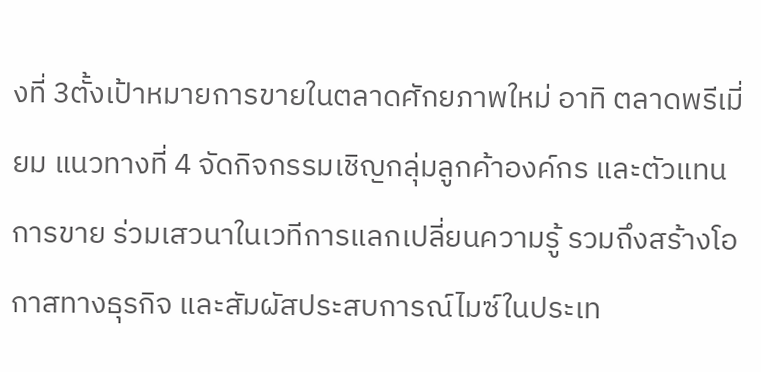งที่ 3ตั้งเป้าหมายการขายในตลาดศักยภาพใหม่ อาทิ ตลาดพรีเมี่ยม แนวทางที่ 4 จัดกิจกรรมเชิญกลุ่มลูกค้าองค์กร และตัวแทนการขาย ร่วมเสวนาในเวทีการแลกเปลี่ยนความรู้ รวมถึงสร้างโอกาสทางธุรกิจ และสัมผัสประสบการณ์ไมซ์ในประเท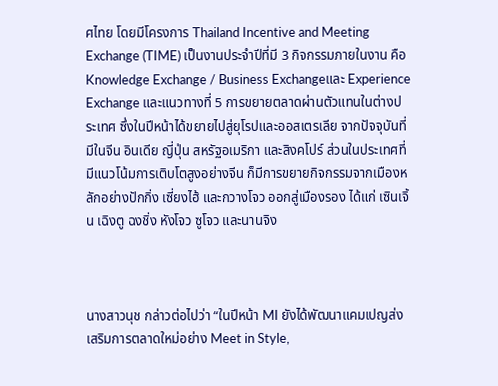ศไทย โดยมีโครงการ Thailand Incentive and Meeting Exchange (TIME) เป็นงานประจำปีที่มี 3 กิจกรรมภายในงาน คือ Knowledge Exchange / Business Exchangeและ Experience Exchange และแนวทางที่ 5 การขยายตลาดผ่านตัวแทนในต่างประเทศ ซึ่งในปีหน้าได้ขยายไปสู่ยุโรปและออสเตรเลีย จากปัจจุบันที่มีในจีน อินเดีย ญี่ปุ่น สหรัฐอเมริกา และสิงคโปร์ ส่วนในประเทศที่มีแนวโน้มการเติบโตสูงอย่างจีน ก็มีการขยายกิจกรรมจากเมืองหลักอย่างปักกิ่ง เซี่ยงไฮ้ และกวางโจว ออกสู่เมืองรอง ได้แก่ เซินเจิ้น เฉิงตู ฉงชิ่ง หังโจว ซูโจว และนานจิง



นางสาวนุช กล่าวต่อไปว่า “ในปีหน้า MI ยังได้พัฒนาแคมเปญส่งเสริมการตลาดใหม่อย่าง Meet in Style,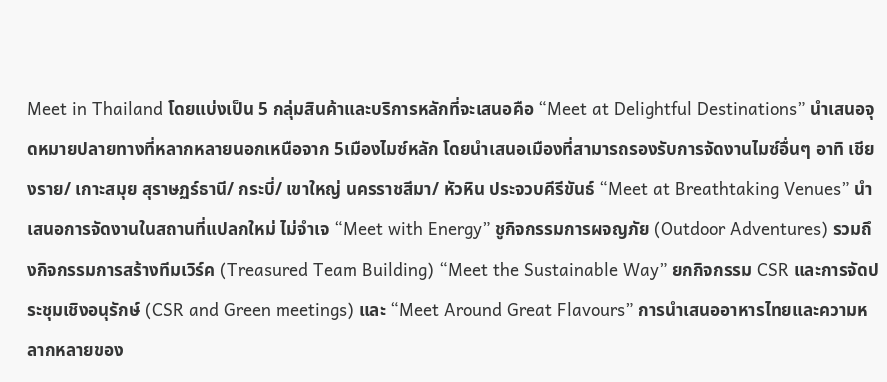Meet in Thailand โดยแบ่งเป็น 5 กลุ่มสินค้าและบริการหลักที่จะเสนอคือ “Meet at Delightful Destinations” นำเสนอจุดหมายปลายทางที่หลากหลายนอกเหนือจาก 5เมืองไมซ์หลัก โดยนำเสนอเมืองที่สามารถรองรับการจัดงานไมซ์อื่นๆ อาทิ เชียงราย/ เกาะสมุย สุราษฏร์ธานี/ กระบี่/ เขาใหญ่ นครราชสีมา/ หัวหิน ประจวบคีรีขันธ์ “Meet at Breathtaking Venues” นำเสนอการจัดงานในสถานที่แปลกใหม่ ไม่จำเจ “Meet with Energy” ชูกิจกรรมการผจญภัย (Outdoor Adventures) รวมถึงกิจกรรมการสร้างทีมเวิร์ค (Treasured Team Building) “Meet the Sustainable Way” ยกกิจกรรม CSR และการจัดประชุมเชิงอนุรักษ์ (CSR and Green meetings) และ “Meet Around Great Flavours” การนำเสนออาหารไทยและความหลากหลายของ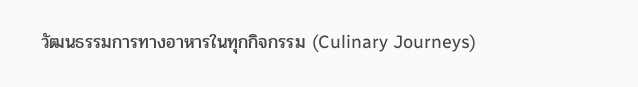วัฒนธรรมการทางอาหารในทุกกิจกรรม (Culinary Journeys)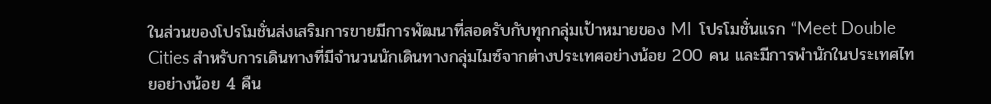ในส่วนของโปรโมชั่นส่งเสริมการขายมีการพัฒนาที่สอดรับกับทุกกลุ่มเป้าหมายของ MI  โปรโมชั่นแรก “Meet Double Cities สำหรับการเดินทางที่มีจำนวนนักเดินทางกลุ่มไมซ์จากต่างประเทศอย่างน้อย 200 คน และมีการพำนักในประเทศไทยอย่างน้อย 4 คืน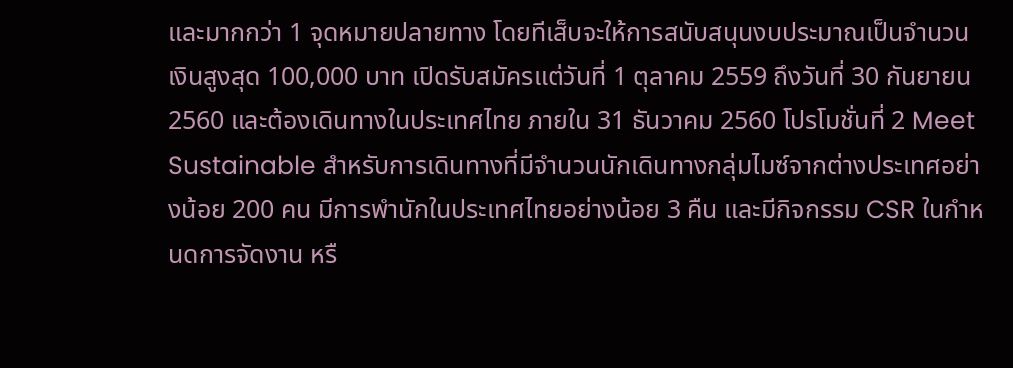และมากกว่า 1 จุดหมายปลายทาง โดยทีเส็บจะให้การสนับสนุนงบประมาณเป็นจำนวนเงินสูงสุด 100,000 บาท เปิดรับสมัครแต่วันที่ 1 ตุลาคม 2559 ถึงวันที่ 30 กันยายน 2560 และต้องเดินทางในประเทศไทย ภายใน 31 ธันวาคม 2560 โปรโมชั่นที่ 2 Meet Sustainable สำหรับการเดินทางที่มีจำนวนนักเดินทางกลุ่มไมซ์จากต่างประเทศอย่างน้อย 200 คน มีการพำนักในประเทศไทยอย่างน้อย 3 คืน และมีกิจกรรม CSR ในกำหนดการจัดงาน หรื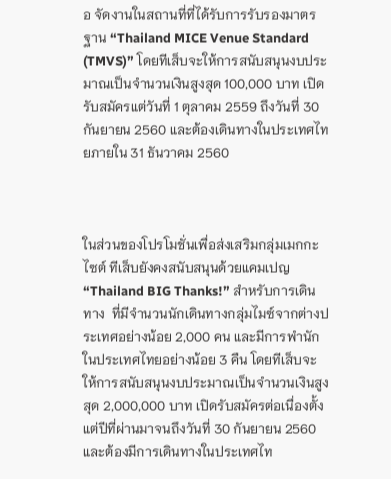อ จัดงานในสถานที่ที่ได้รับการรับรองมาตรฐาน “Thailand MICE Venue Standard (TMVS)” โดยทีเส็บจะให้การสนับสนุนงบประมาณเป็นจำนวนเงินสูงสุด 100,000 บาท เปิดรับสมัครแต่วันที่ 1 ตุลาคม 2559 ถึงวันที่ 30 กันยายน 2560 และต้องเดินทางในประเทศไทยภายใน 31 ธันวาคม 2560



ในส่วนของโปรโมชั่นเพื่อส่งเสริมกลุ่มเมกกะไซต์ ทีเส็บยังคงสนับสนุนด้วยแคมเปญ “Thailand BIG Thanks!” สำหรับการเดินทาง  ที่มีจำนวนนักเดินทางกลุ่มไมซ์จากต่างประเทศอย่างน้อย 2,000 คน และมีการพำนักในประเทศไทยอย่างน้อย 3 คืน โดยทีเส็บจะให้การสนับสนุนงบประมาณเป็นจำนวนเงินสูงสุด 2,000,000 บาท เปิดรับสมัครต่อเนื่องตั้งแต่ปีที่ผ่านมาจนถึงวันที่ 30 กันยายน 2560 และต้องมีการเดินทางในประเทศไท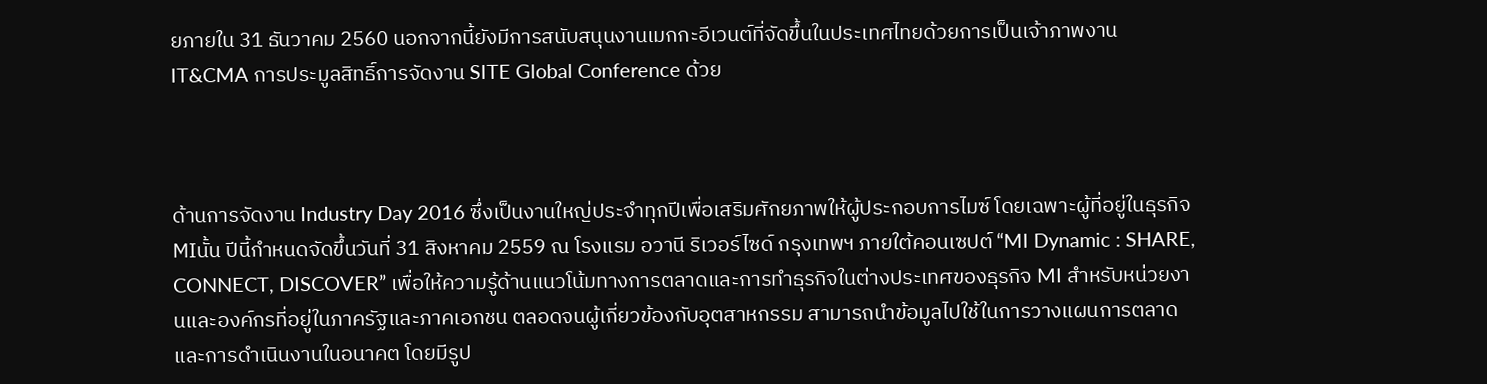ยภายใน 31 ธันวาคม 2560 นอกจากนี้ยังมีการสนับสนุนงานเมกกะอีเวนต์ที่จัดขึ้นในประเทศไทยด้วยการเป็นเจ้าภาพงาน IT&CMA การประมูลสิทธิ์การจัดงาน SITE Global Conference ด้วย



ด้านการจัดงาน Industry Day 2016 ซึ่งเป็นงานใหญ่ประจำทุกปีเพื่อเสริมศักยภาพให้ผู้ประกอบการไมซ์ โดยเฉพาะผู้ที่อยู่ในธุรกิจ MIนั้น ปีนี้กำหนดจัดขึ้นวันที่ 31 สิงหาคม 2559 ณ โรงแรม อวานี ริเวอร์ไซด์ กรุงเทพฯ ภายใต้คอนเซปต์ “MI Dynamic : SHARE, CONNECT, DISCOVER” เพื่อให้ความรู้ด้านแนวโน้มทางการตลาดและการทำธุรกิจในต่างประเทศของธุรกิจ MI สำหรับหน่วยงานและองค์กรที่อยู่ในภาครัฐและภาคเอกชน ตลอดจนผู้เกี่ยวข้องกับอุตสาหกรรม สามารถนำข้อมูลไปใช้ในการวางแผนการตลาดและการดำเนินงานในอนาคต โดยมีรูป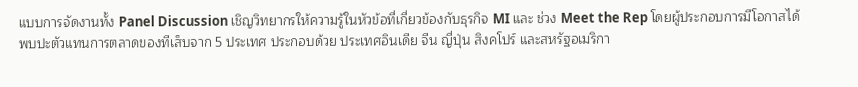แบบการจัดงานทั้ง Panel Discussion เชิญวิทยากรให้ความรู้ในหัวข้อที่เกี่ยวข้องกับธุรกิจ MI และ ช่วง Meet the Rep โดยผู้ประกอบการมีโอกาสได้พบปะตัวแทนการตลาดของทีเส็บจาก 5 ประเทศ ประกอบด้วย ประเทศอินเดีย จีน ญี่ปุ่น สิงคโปร์ และสหรัฐอเมริกา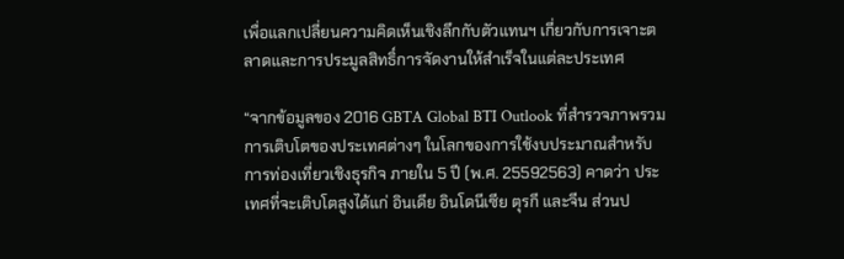เพื่อแลกเปลี่ยนความคิดเห็นเชิงลึกกับตัวแทนฯ เกี่ยวกับการเจาะตลาดและการประมูลสิทธิ์การจัดงานให้สำเร็จในแต่ละประเทศ

“จากข้อมูลของ 2016 GBTA Global BTI Outlook ที่สำรวจภาพรวมการเติบโตของประเทศต่างๆ ในโลกของการใช้งบประมาณสำหรับการท่องเที่ยวเชิงธุรกิจ ภายใน 5 ปี (พ.ศ. 25592563) คาดว่า ประเทศที่จะเติบโตสูงได้แก่ อินเดีย อินโดนีเซีย ตุรกี และจีน ส่วนป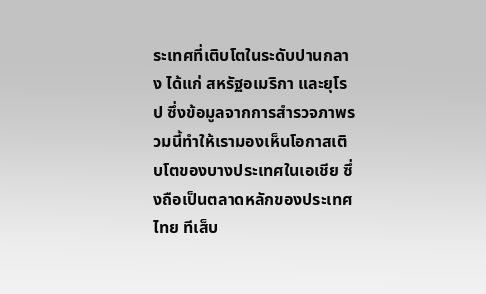ระเทศที่เติบโตในระดับปานกลาง ได้แก่ สหรัฐอเมริกา และยุโรป ซึ่งข้อมูลจากการสำรวจภาพรวมนี้ทำให้เรามองเห็นโอกาสเติบโตของบางประเทศในเอเชีย ซึ่งถือเป็นตลาดหลักของประเทศไทย ทีเส็บ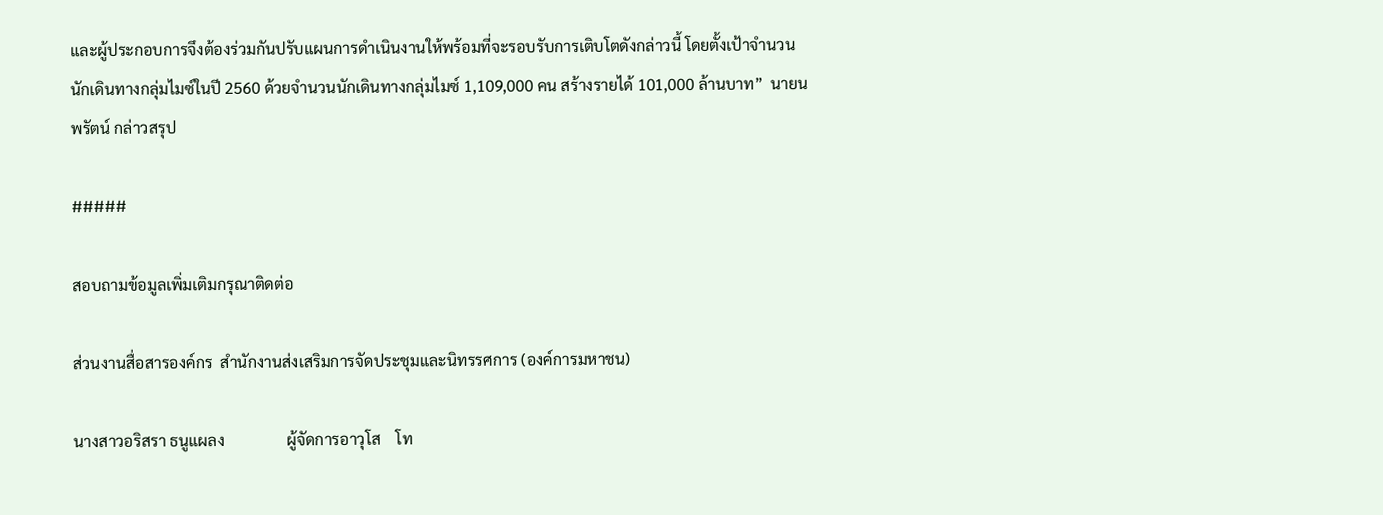และผู้ประกอบการจึงต้องร่วมกันปรับแผนการดำเนินงานให้พร้อมที่จะรอบรับการเติบโตดังกล่าวนี้ โดยตั้งเป้าจำนวนนักเดินทางกลุ่มไมซ์ในปี 2560 ด้วยจำนวนนักเดินทางกลุ่มไมซ์ 1,109,000 คน สร้างรายได้ 101,000 ล้านบาท”  นายนพรัตน์ กล่าวสรุป

#####

สอบถามข้อมูลเพิ่มเติมกรุณาติดต่อ

ส่วนงานสื่อสารองค์กร  สำนักงานส่งเสริมการจัดประชุมและนิทรรศการ (องค์การมหาชน)

นางสาวอริสรา ธนูแผลง                ผู้จัดการอาวุโส    โท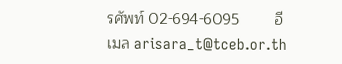รศัพท์ 02-694-6095        อีเมล arisara_t@tceb.or.th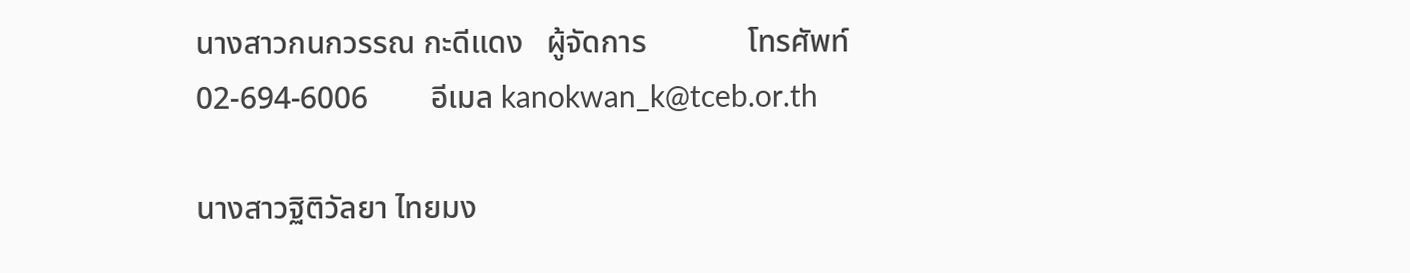นางสาวกนกวรรณ กะดีแดง   ผู้จัดการ             โทรศัพท์ 02-694-6006        อีเมล kanokwan_k@tceb.or.th

นางสาวฐิติวัลยา ไทยมง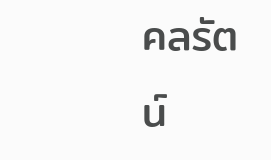คลรัตน์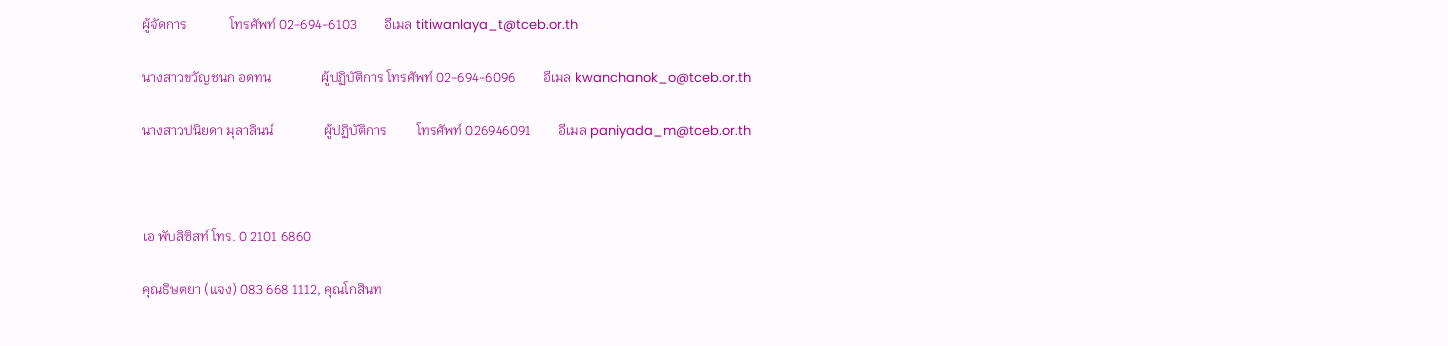ผู้จัดการ             โทรศัพท์ 02-694-6103        อีเมล titiwanlaya_t@tceb.or.th

นางสาวขวัญชนก อดทน               ผู้ปฏิบัติการ โทรศัพท์ 02-694-6096        อีเมล kwanchanok_o@tceb.or.th

นางสาวปนิยดา มุลาลินน์               ผู้ปฏิบัติการ         โทรศัพท์ 026946091        อีเมล paniyada_m@tceb.or.th



เอ พับลิซิสท์ โทร. 0 2101 6860

คุณธิษตยา (แจง) 083 668 1112, คุณโกสินท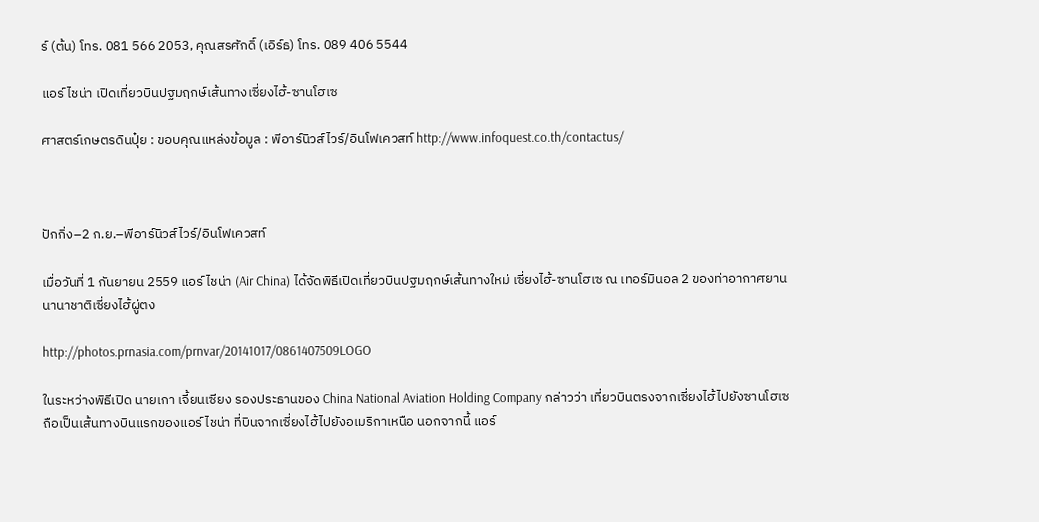ร์ (ต้น) โทร. 081 566 2053, คุณสรศักดิ์ (เอิร์ธ) โทร. 089 406 5544

แอร์ ไชน่า เปิดเที่ยวบินปฐมฤกษ์เส้นทางเซี่ยงไฮ้-ซานโฮเซ

ศาสตร์เกษตรดินปุ๋ย : ขอบคุณแหล่งข้อมูล : พีอาร์นิวส์ไวร์/อินโฟเควสท์ http://www.infoquest.co.th/contactus/



ปักกิ่ง–2 ก.ย.–พีอาร์นิวส์ไวร์/อินโฟเควสท์

เมื่อวันที่ 1 กันยายน 2559 แอร์ ไชน่า (Air China) ได้จัดพิธีเปิดเที่ยวบินปฐมฤกษ์เส้นทางใหม่ เซี่ยงไฮ้-ซานโฮเซ ณ เทอร์มินอล 2 ของท่าอากาศยานนานาชาติเซี่ยงไฮ้ผู่ตง

http://photos.prnasia.com/prnvar/20141017/0861407509LOGO

ในระหว่างพิธีเปิด นายเกา เจี้ยนเซียง รองประธานของ China National Aviation Holding Company กล่าวว่า เที่ยวบินตรงจากเซี่ยงไฮ้ไปยังซานโฮเซ ถือเป็นเส้นทางบินแรกของแอร์ ไชน่า ที่บินจากเซี่ยงไฮ้ไปยังอเมริกาเหนือ นอกจากนี้ แอร์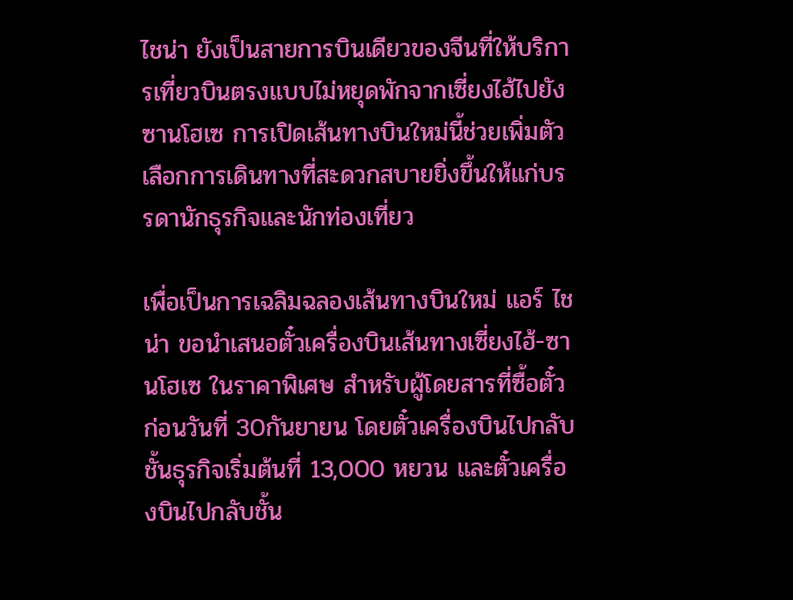ไชน่า ยังเป็นสายการบินเดียวของจีนที่ให้บริการเที่ยวบินตรงแบบไม่หยุดพักจากเซี่ยงไฮ้ไปยังซานโฮเซ การเปิดเส้นทางบินใหม่นี้ช่วยเพิ่มตัวเลือกการเดินทางที่สะดวกสบายยิ่งขึ้นให้แก่บรรดานักธุรกิจและนักท่องเที่ยว

เพื่อเป็นการเฉลิมฉลองเส้นทางบินใหม่ แอร์ ไชน่า ขอนำเสนอตั๋วเครื่องบินเส้นทางเซี่ยงไฮ้-ซานโฮเซ ในราคาพิเศษ สำหรับผู้โดยสารที่ซื้อตั๋วก่อนวันที่ 30กันยายน โดยตั๋วเครื่องบินไปกลับชั้นธุรกิจเริ่มต้นที่ 13,000 หยวน และตั๋วเครื่องบินไปกลับชั้น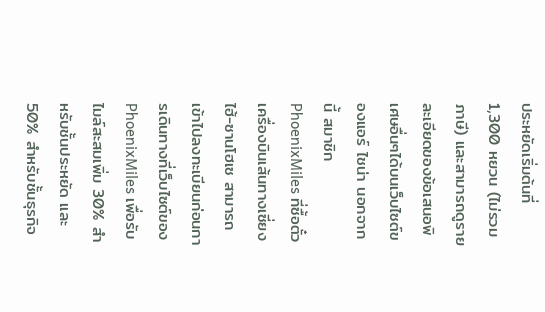ประหยัดเริ่มต้นที่ 1,300 หยวน (ไม่รวมภาษี) และสามารถดูรายละเอียดของข้อเสนอพิเศษอื่นๆได้บนเว็บไซต์ของแอร์ ไชน่า นอกจากนี้ สมาชิก PhoenixMiles ที่ซื้อตั๋วเครื่องบินเส้นทางเซี่ยงไฮ้-ซานโฮเซ สามารถเข้าไปลงทะเบียนก่อนการเดินทางที่เว็บไซต์ของ PhoenixMiles เพื่อรับไมล์สะสมเพิ่ม 30% สำหรับชั้นประหยัด และ 50% สำหรับชั้นธุรกิจ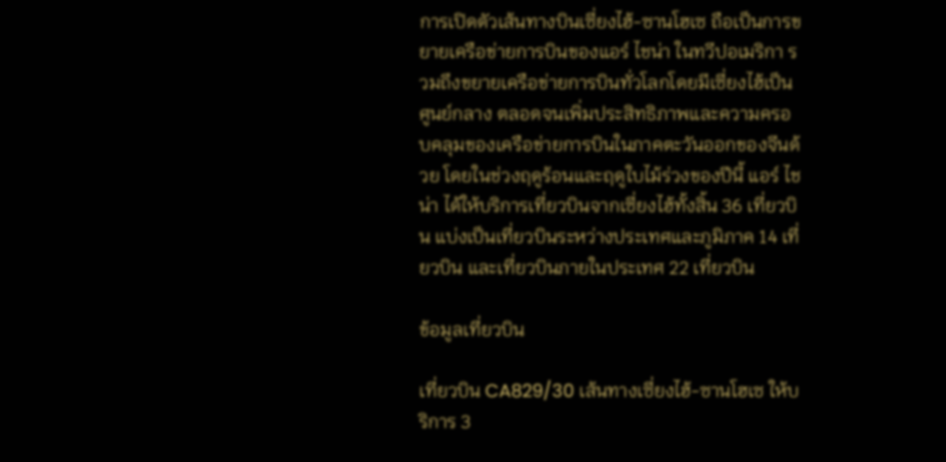การเปิดตัวเส้นทางบินเซี่ยงไฮ้-ซานโฮเซ ถือเป็นการขยายเครือข่ายการบินของแอร์ ไชน่า ในทวีปอเมริกา รวมถึงขยายเครือข่ายการบินทั่วโลกโดยมีเซี่ยงไฮ้เป็นศูนย์กลาง ตลอดจนเพิ่มประสิทธิภาพและความครอบคลุมของเครือข่ายการบินในภาคตะวันออกของจีนด้วย โดยในช่วงฤดูร้อนและฤดูใบไม้ร่วงของปีนี้ แอร์ ไชน่า ได้ให้บริการเที่ยวบินจากเซี่ยงไฮ้ทั้งสิ้น 36 เที่ยวบิน แบ่งเป็นเที่ยวบินระหว่างประเทศและภูมิภาค 14 เที่ยวบิน และเที่ยวบินภายในประเทศ 22 เที่ยวบิน

ข้อมูลเที่ยวบิน

เที่ยวบิน CA829/30 เส้นทางเซี่ยงไฮ้-ซานโฮเซ ให้บริการ 3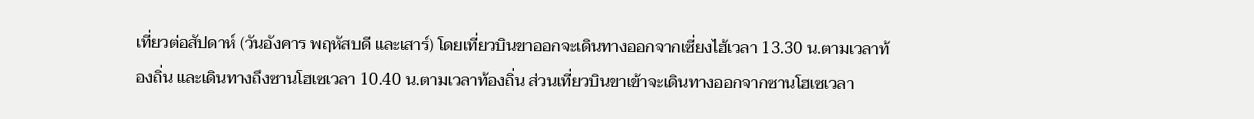เที่ยวต่อสัปดาห์ (วันอังคาร พฤหัสบดี และเสาร์) โดยเที่ยวบินขาออกจะเดินทางออกจากเซี่ยงไฮ้เวลา 13.30 น.ตามเวลาท้องถิ่น และเดินทางถึงซานโฮเซเวลา 10.40 น.ตามเวลาท้องถิ่น ส่วนเที่ยวบินขาเข้าจะเดินทางออกจากซานโฮเซเวลา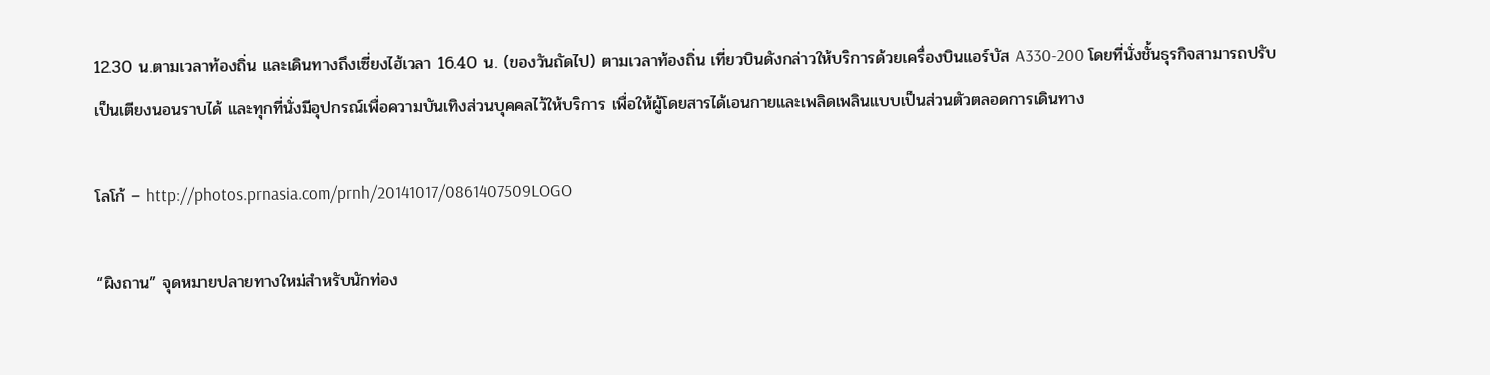12.30 น.ตามเวลาท้องถิ่น และเดินทางถึงเซี่ยงไฮ้เวลา 16.40 น. (ของวันถัดไป) ตามเวลาท้องถิ่น เที่ยวบินดังกล่าวให้บริการด้วยเครื่องบินแอร์บัส A330-200 โดยที่นั่งชั้นธุรกิจสามารถปรับเป็นเตียงนอนราบได้ และทุกที่นั่งมีอุปกรณ์เพื่อความบันเทิงส่วนบุคคลไว้ให้บริการ เพื่อให้ผู้โดยสารได้เอนกายและเพลิดเพลินแบบเป็นส่วนตัวตลอดการเดินทาง

โลโก้ – http://photos.prnasia.com/prnh/20141017/0861407509LOGO

“ผิงถาน” จุดหมายปลายทางใหม่สำหรับนักท่อง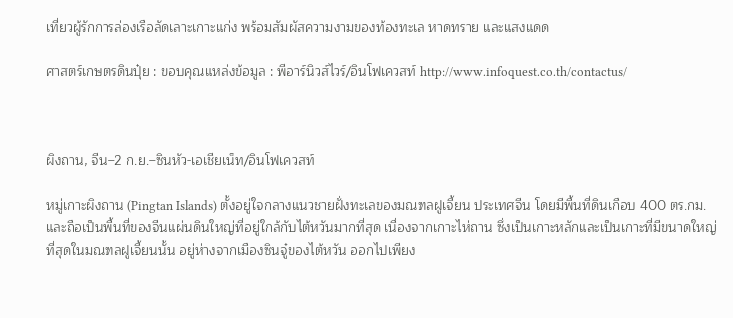เที่ยวผู้รักการล่องเรือลัดเลาะเกาะแก่ง พร้อมสัมผัสความงามของท้องทะเล หาดทราย และแสงแดด

ศาสตร์เกษตรดินปุ๋ย : ขอบคุณแหล่งข้อมูล : พีอาร์นิวส์ไวร์/อินโฟเควสท์ http://www.infoquest.co.th/contactus/



ผิงถาน, จีน–2 ก.ย.–ซินหัว-เอเชียเน็ท/อินโฟเควสท์

หมู่เกาะผิงถาน (Pingtan Islands) ตั้งอยู่ใจกลางแนวชายฝั่งทะเลของมณฑลฝูเจี้ยน ประเทศจีน โดยมีพื้นที่ดินเกือบ 400 ตร.กม. และถือเป็นพื้นที่ของจีนแผ่นดินใหญ่ที่อยู่ใกล้กับไต้หวันมากที่สุด เนื่องจากเกาะไห่ถาน ซึ่งเป็นเกาะหลักและเป็นเกาะที่มีขนาดใหญ่ที่สุดในมณฑลฝูเจี้ยนนั้น อยู่ห่างจากเมืองซินจู๋ของไต้หวัน ออกไปเพียง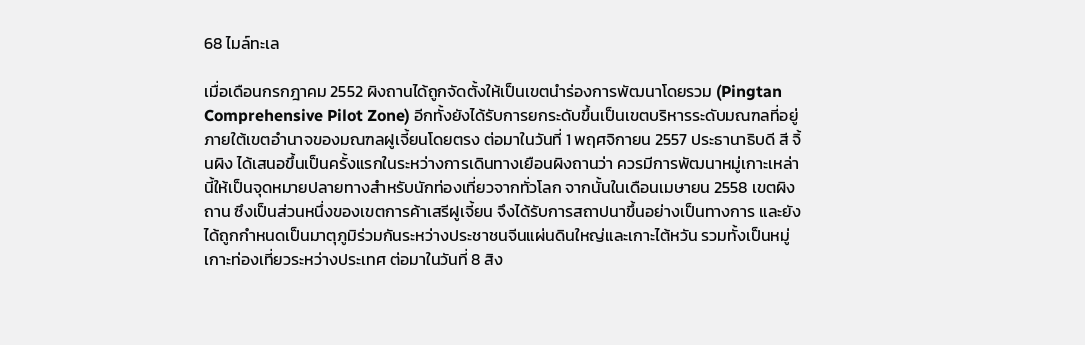68 ไมล์ทะเล

เมื่อเดือนกรกฎาคม 2552 ผิงถานได้ถูกจัดตั้งให้เป็นเขตนำร่องการพัฒนาโดยรวม (Pingtan Comprehensive Pilot Zone) อีกทั้งยังได้รับการยกระดับขึ้นเป็นเขตบริหารระดับมณฑลที่อยู่ภายใต้เขตอำนาจของมณฑลฝูเจี้ยนโดยตรง ต่อมาในวันที่ 1 พฤศจิกายน 2557 ประธานาธิบดี สี จิ้นผิง ได้เสนอขึ้นเป็นครั้งแรกในระหว่างการเดินทางเยือนผิงถานว่า ควรมีการพัฒนาหมู่เกาะเหล่านี้ให้เป็นจุดหมายปลายทางสำหรับนักท่องเที่ยวจากทั่วโลก จากนั้นในเดือนเมษายน 2558 เขตผิงถาน ซึงเป็นส่วนหนึ่งของเขตการค้าเสรีฝูเจี้ยน จึงได้รับการสถาปนาขึ้นอย่างเป็นทางการ และยังได้ถูกกำหนดเป็นมาตุภูมิร่วมกันระหว่างประชาชนจีนแผ่นดินใหญ่และเกาะไต้หวัน รวมทั้งเป็นหมู่เกาะท่องเที่ยวระหว่างประเทศ ต่อมาในวันที่ 8 สิง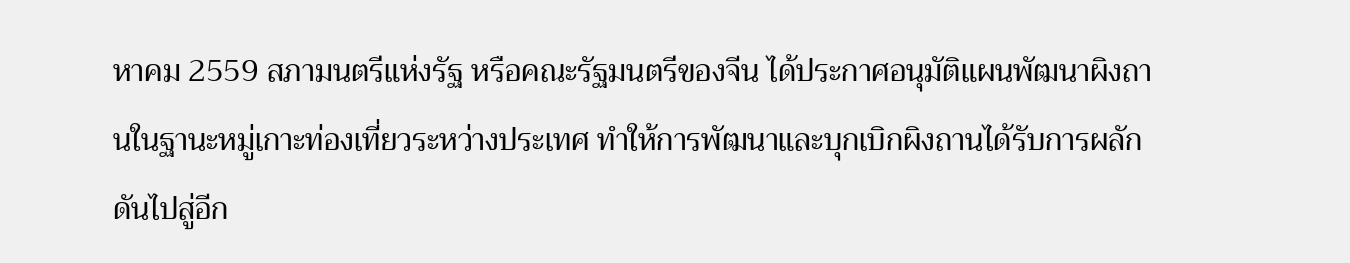หาคม 2559 สภามนตรีแห่งรัฐ หรือคณะรัฐมนตรีของจีน ได้ประกาศอนุมัติแผนพัฒนาผิงถานในฐานะหมู่เกาะท่องเที่ยวระหว่างประเทศ ทำให้การพัฒนาและบุกเบิกผิงถานได้รับการผลักดันไปสู่อีก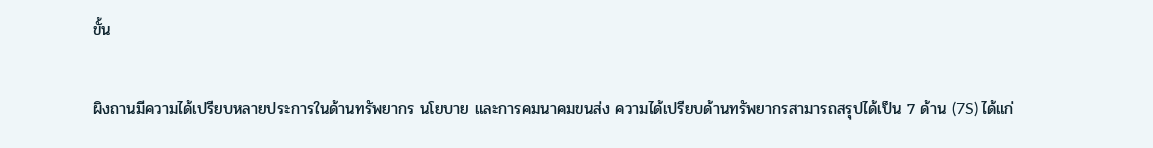ขั้น

ผิงถานมีความได้เปรียบหลายประการในด้านทรัพยากร นโยบาย และการคมนาคมขนส่ง ความได้เปรียบด้านทรัพยากรสามารถสรุปได้เป็น 7 ด้าน (7S) ได้แก่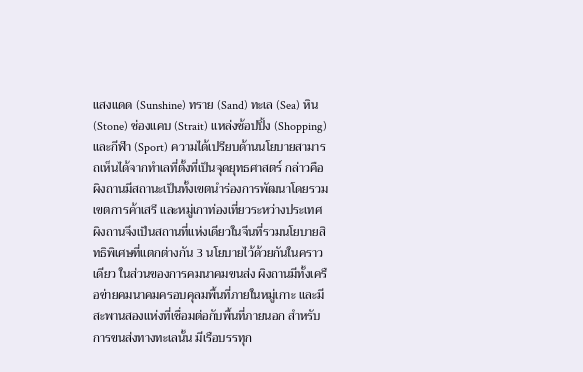แสงแดด (Sunshine) ทราย (Sand) ทะเล (Sea) หิน (Stone) ช่องแคบ (Strait) แหล่งช้อปปิ้ง (Shopping) และกีฬา (Sport) ความได้เปรียบด้านนโยบายสามารถเห็นได้จากทำเลที่ตั้งที่เป็นจุดยุทธศาสตร์ กล่าวคือผิงถานมีสถานะเป็นทั้งเขตนำร่องการพัฒนาโดยรวม เขตการค้าเสรี และหมู่เกาท่องเที่ยวระหว่างประเทศ ผิงถานจึงเป็นสถานที่แห่งเดียวในจีนที่รวมนโยบายสิทธิพิเศษที่แตกต่างกัน 3 นโยบายไว้ด้วยกันในคราวเดียว ในส่วนของการคมนาคมขนส่ง ผิงถานมีทั้งเครือข่ายคมนาคมครอบคุลมพื้นที่ภายในหมู่เกาะ และมีสะพานสองแห่งที่เชื่อมต่อกับพื้นที่ภายนอก สำหรับการขนส่งทางทะเลนั้น มีเรือบรรทุก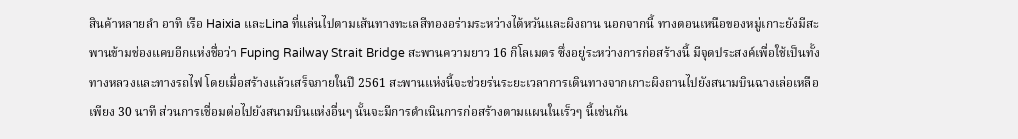สินค้าหลายลำ อาทิ เรือ Haixia และLina ที่แล่นไปตามเส้นทางทะเลสีทองอร่ามระหว่างไต้หวันและผิงถาน นอกจากนี้ ทางตอนเหนือของหมู่เกาะยังมีสะพานข้ามช่องแคบอีกแห่งชื่อว่า Fuping Railway Strait Bridge สะพานความยาว 16 กิโลเมตร ซึ่งอยู่ระหว่างการก่อสร้างนี้ มีจุดประสงค์เพื่อใช้เป็นทั้งทางหลวงและทางรถไฟ โดยเมื่อสร้างแล้วเสร็จภายในปี 2561 สะพานแห่งนี้จะช่วยร่นระยะเวลาการเดินทางจากเกาะผิงถานไปยังสนามบินฉางเล่อเหลือเพียง 30 นาที ส่วนการเชื่อมต่อไปยังสนามบินแห่งอื่นๆ นั้นจะมีการดำเนินการก่อสร้างตามแผนในเร็วๆ นี้เช่นกัน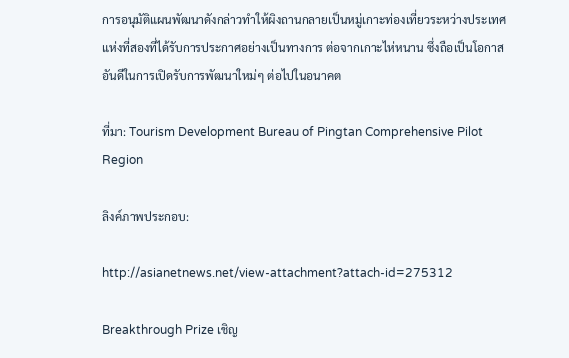การอนุมัติแผนพัฒนาดังกล่าวทำให้ผิงถานกลายเป็นหมู่เกาะท่องเที่ยวระหว่างประเทศแห่งที่สองที่ได้รับการประกาศอย่างเป็นทางการ ต่อจากเกาะไห่หนาน ซึ่งถือเป็นโอกาสอันดีในการเปิดรับการพัฒนาใหม่ๆ ต่อไปในอนาคต

ที่มา: Tourism Development Bureau of Pingtan Comprehensive Pilot Region

ลิงค์ภาพประกอบ:

http://asianetnews.net/view-attachment?attach-id=275312

Breakthrough Prize เชิญ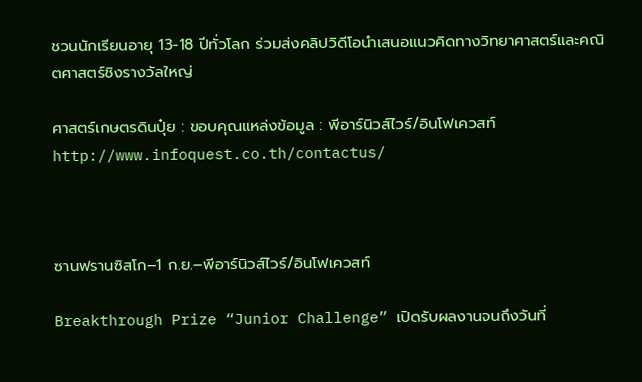ชวนนักเรียนอายุ 13-18 ปีทั่วโลก ร่วมส่งคลิปวิดีโอนำเสนอแนวคิดทางวิทยาศาสตร์และคณิตศาสตร์ชิงรางวัลใหญ่

ศาสตร์เกษตรดินปุ๋ย : ขอบคุณแหล่งข้อมูล : พีอาร์นิวส์ไวร์/อินโฟเควสท์ http://www.infoquest.co.th/contactus/



ซานฟรานซิสโก–1 ก.ย.–พีอาร์นิวส์ไวร์/อินโฟเควสท์

Breakthrough Prize “Junior Challenge” เปิดรับผลงานจนถึงวันที่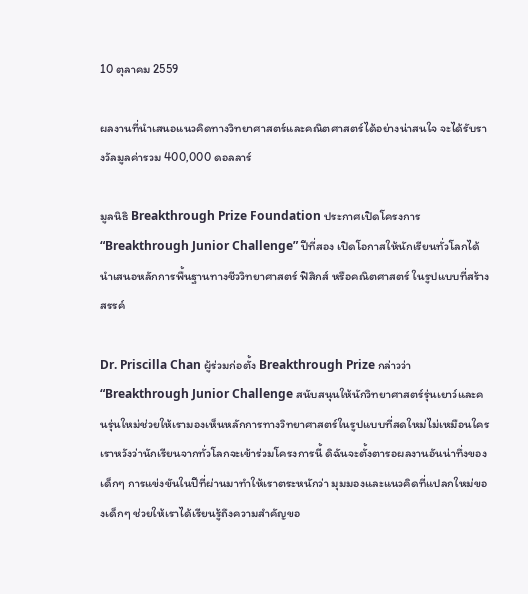10 ตุลาคม 2559

ผลงานที่นำเสนอแนวคิดทางวิทยาศาสตร์และคณิตศาสตร์ได้อย่างน่าสนใจ จะได้รับรางวัลมูลค่ารวม 400,000 ดอลลาร์

มูลนิธิ Breakthrough Prize Foundation ประกาศเปิดโครงการ “Breakthrough Junior Challenge” ปีที่สอง เปิดโอกาสให้นักเรียนทั่วโลกได้นำเสนอหลักการพื้นฐานทางชีววิทยาศาสตร์ ฟิสิกส์ หรือคณิตศาสตร์ ในรูปแบบที่สร้างสรรค์

Dr. Priscilla Chan ผู้ร่วมก่อตั้ง Breakthrough Prize กล่าวว่า “Breakthrough Junior Challenge สนับสนุนให้นักวิทยาศาสตร์รุ่นเยาว์และคนรุ่นใหม่ช่วยให้เรามองเห็นหลักการทางวิทยาศาสตร์ในรูปแบบที่สดใหม่ไม่เหมือนใคร เราหวังว่านักเรียนจากทั่วโลกจะเข้าร่วมโครงการนี้ ดิฉันจะตั้งตารอผลงานอันน่าทึ่งของเด็กๆ การแข่งขันในปีที่ผ่านมาทำให้เราตระหนักว่า มุมมองและแนวคิดที่แปลกใหม่ของเด็กๆ ช่วยให้เราได้เรียนรู้ถึงความสำคัญขอ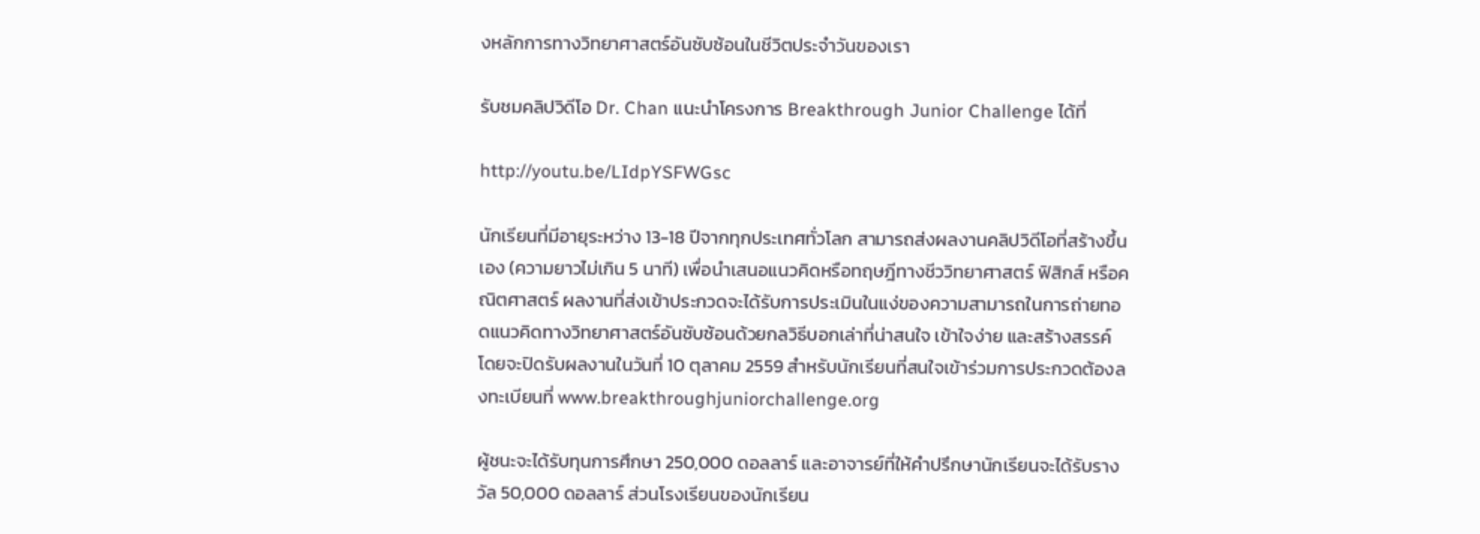งหลักการทางวิทยาศาสตร์อันซับซ้อนในชีวิตประจำวันของเรา

รับชมคลิปวิดีโอ Dr. Chan แนะนำโครงการ Breakthrough Junior Challenge ได้ที่

http://youtu.be/LIdpYSFWGsc

นักเรียนที่มีอายุระหว่าง 13-18 ปีจากทุกประเทศทั่วโลก สามารถส่งผลงานคลิปวิดีโอที่สร้างขึ้นเอง (ความยาวไม่เกิน 5 นาที) เพื่อนำเสนอแนวคิดหรือทฤษฎีทางชีววิทยาศาสตร์ ฟิสิกส์ หรือคณิตศาสตร์ ผลงานที่ส่งเข้าประกวดจะได้รับการประเมินในแง่ของความสามารถในการถ่ายทอดแนวคิดทางวิทยาศาสตร์อันซับซ้อนด้วยกลวิธีบอกเล่าที่น่าสนใจ เข้าใจง่าย และสร้างสรรค์ โดยจะปิดรับผลงานในวันที่ 10 ตุลาคม 2559 สำหรับนักเรียนที่สนใจเข้าร่วมการประกวดต้องลงทะเบียนที่ www.breakthroughjuniorchallenge.org

ผู้ชนะจะได้รับทุนการศึกษา 250,000 ดอลลาร์ และอาจารย์ที่ให้คำปรึกษานักเรียนจะได้รับรางวัล 50,000 ดอลลาร์ ส่วนโรงเรียนของนักเรียน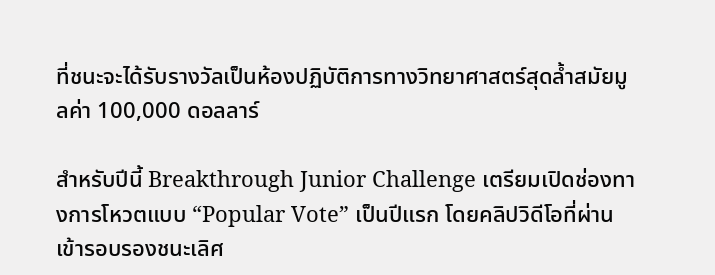ที่ชนะจะได้รับรางวัลเป็นห้องปฏิบัติการทางวิทยาศาสตร์สุดล้ำสมัยมูลค่า 100,000 ดอลลาร์

สำหรับปีนี้ Breakthrough Junior Challenge เตรียมเปิดช่องทางการโหวตแบบ “Popular Vote” เป็นปีแรก โดยคลิปวิดีโอที่ผ่านเข้ารอบรองชนะเลิศ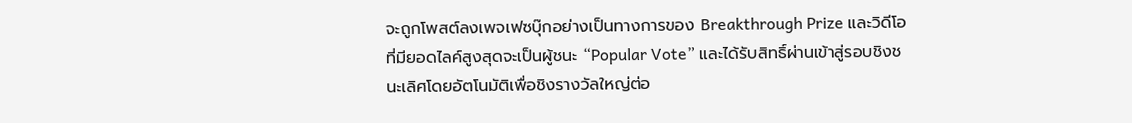จะถูกโพสต์ลงเพจเฟซบุ๊กอย่างเป็นทางการของ Breakthrough Prize และวิดีโอที่มียอดไลค์สูงสุดจะเป็นผู้ชนะ “Popular Vote” และได้รับสิทธิ์ผ่านเข้าสู่รอบชิงชนะเลิศโดยอัตโนมัติเพื่อชิงรางวัลใหญ่ต่อ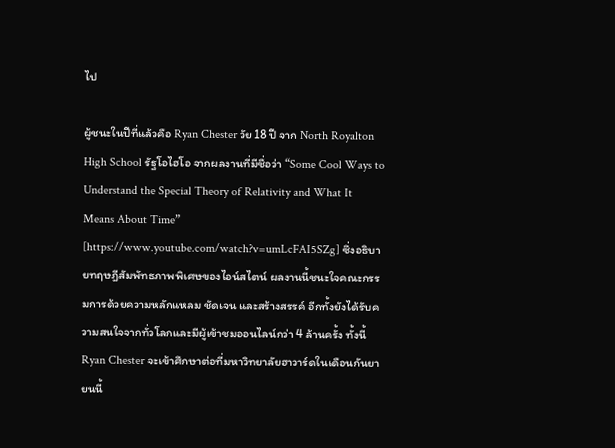ไป

ผู้ชนะในปีที่แล้วคือ Ryan Chester วัย 18 ปี จาก North Royalton High School รัฐโอไฮโอ จากผลงานที่มีชื่อว่า “Some Cool Ways to Understand the Special Theory of Relativity and What It Means About Time” [https://www.youtube.com/watch?v=umLcFAI5SZg] ซึ่งอธิบายทฤษฎีสัมพัทธภาพพิเศษของไอน์สไตน์ ผลงานนี้ชนะใจคณะกรรมการด้วยความหลักแหลม ชัดเจน และสร้างสรรค์ อีกทั้งยังได้รับความสนใจจากทั่วโลกและมีผู้เข้าชมออนไลน์กว่า 4 ล้านครั้ง ทั้งนี้ Ryan Chester จะเข้าศึกษาต่อที่มหาวิทยาลัยฮาวาร์ดในเดือนกันยายนนี้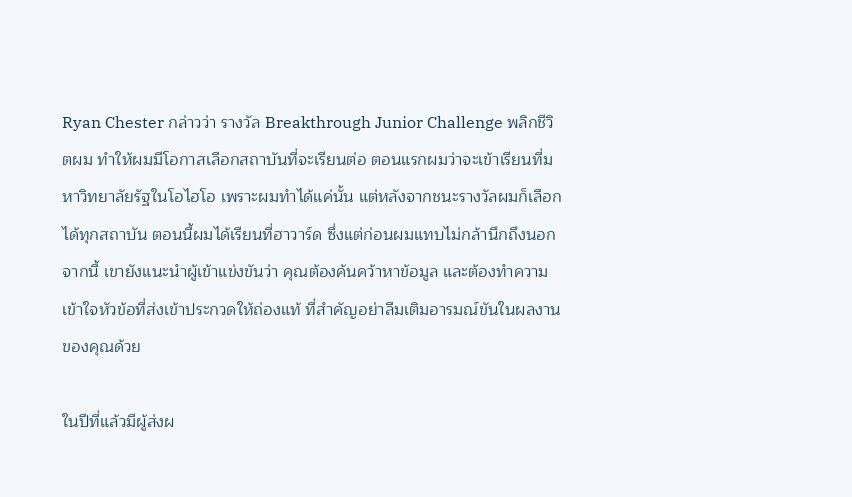Ryan Chester กล่าวว่า รางวัล Breakthrough Junior Challenge พลิกชีวิตผม ทำให้ผมมีโอกาสเลือกสถาบันที่จะเรียนต่อ ตอนแรกผมว่าจะเข้าเรียนที่มหาวิทยาลัยรัฐในโอไฮโอ เพราะผมทำได้แค่นั้น แต่หลังจากชนะรางวัลผมก็เลือกได้ทุกสถาบัน ตอนนี้ผมได้เรียนที่ฮาวาร์ด ซึ่งแต่ก่อนผมแทบไม่กล้านึกถึงนอกจากนี้ เขายังแนะนำผู้เข้าแข่งขันว่า คุณต้องค้นคว้าหาข้อมูล และต้องทำความเข้าใจหัวข้อที่ส่งเข้าประกวดให้ถ่องแท้ ที่สำคัญอย่าลืมเติมอารมณ์ขันในผลงานของคุณด้วย

ในปีที่แล้วมีผู้ส่งผ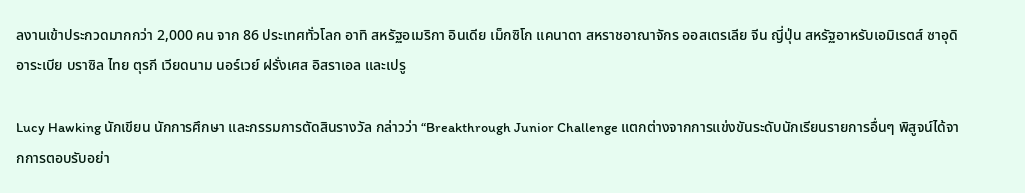ลงานเข้าประกวดมากกว่า 2,000 คน จาก 86 ประเทศทั่วโลก อาทิ สหรัฐอเมริกา อินเดีย เม็กซิโก แคนาดา สหราชอาณาจักร ออสเตรเลีย จีน ญี่ปุ่น สหรัฐอาหรับเอมิเรตส์ ซาอุดิอาระเบีย บราซิล ไทย ตุรกี เวียดนาม นอร์เวย์ ฝรั่งเศส อิสราเอล และเปรู

Lucy Hawking นักเขียน นักการศึกษา และกรรมการตัดสินรางวัล กล่าวว่า “Breakthrough Junior Challenge แตกต่างจากการแข่งขันระดับนักเรียนรายการอื่นๆ พิสูจน์ได้จากการตอบรับอย่า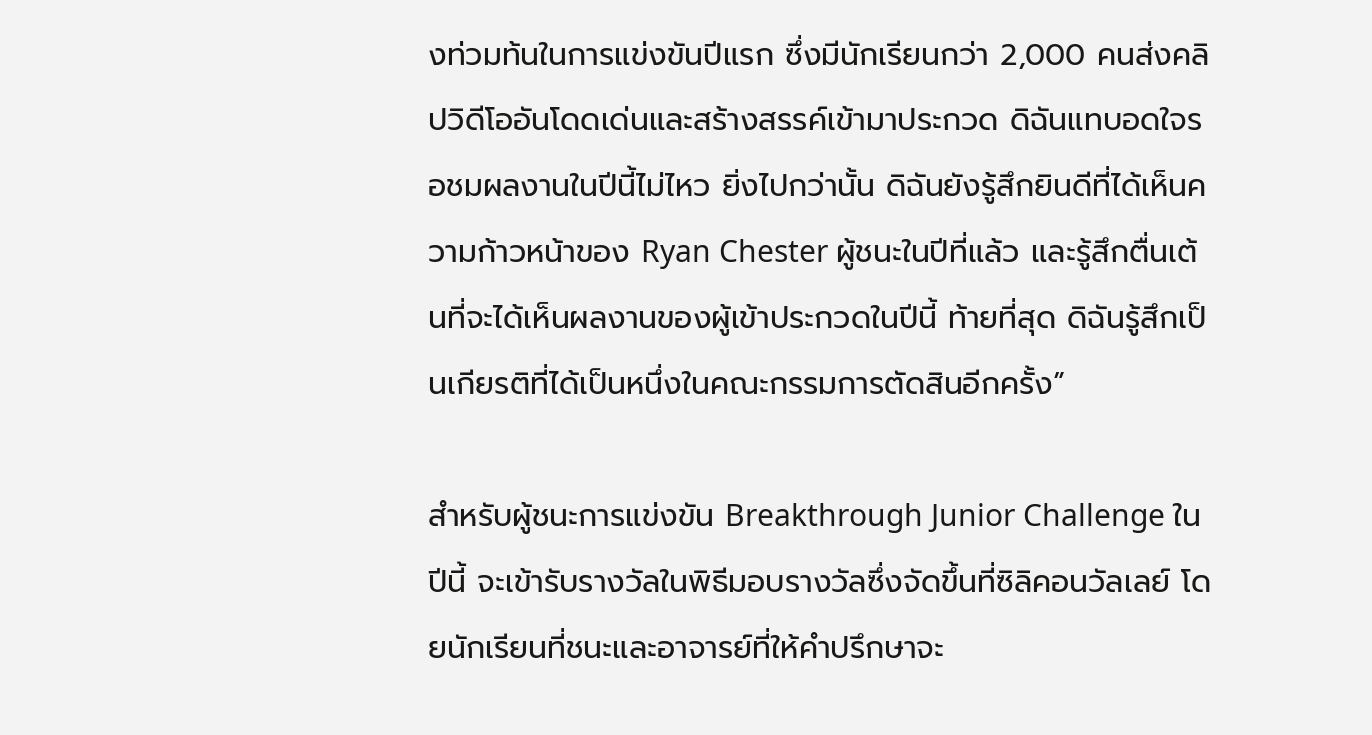งท่วมท้นในการแข่งขันปีแรก ซึ่งมีนักเรียนกว่า 2,000 คนส่งคลิปวิดีโออันโดดเด่นและสร้างสรรค์เข้ามาประกวด ดิฉันแทบอดใจรอชมผลงานในปีนี้ไม่ไหว ยิ่งไปกว่านั้น ดิฉันยังรู้สึกยินดีที่ได้เห็นความก้าวหน้าของ Ryan Chester ผู้ชนะในปีที่แล้ว และรู้สึกตื่นเต้นที่จะได้เห็นผลงานของผู้เข้าประกวดในปีนี้ ท้ายที่สุด ดิฉันรู้สึกเป็นเกียรติที่ได้เป็นหนึ่งในคณะกรรมการตัดสินอีกครั้ง”

สำหรับผู้ชนะการแข่งขัน Breakthrough Junior Challenge ในปีนี้ จะเข้ารับรางวัลในพิธีมอบรางวัลซึ่งจัดขึ้นที่ซิลิคอนวัลเลย์ โดยนักเรียนที่ชนะและอาจารย์ที่ให้คำปรึกษาจะ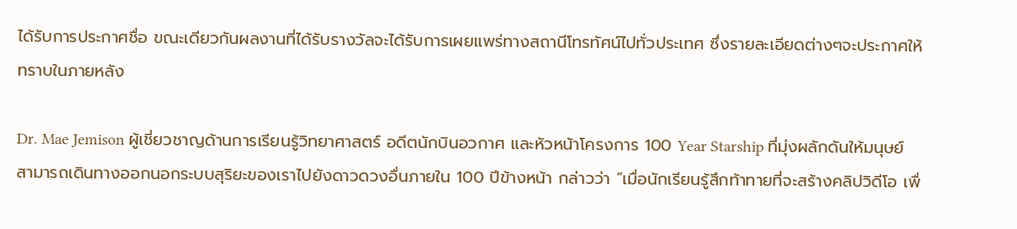ได้รับการประกาศชื่อ ขณะเดียวกันผลงานที่ได้รับรางวัลจะได้รับการเผยแพร่ทางสถานีโทรทัศน์ไปทั่วประเทศ ซึ่งรายละเอียดต่างๆจะประกาศให้ทราบในภายหลัง

Dr. Mae Jemison ผู้เชี่ยวชาญด้านการเรียนรู้วิทยาศาสตร์ อดีตนักบินอวกาศ และหัวหน้าโครงการ 100 Year Starship ที่มุ่งผลักดันให้มนุษย์สามารถเดินทางออกนอกระบบสุริยะของเราไปยังดาวดวงอื่นภายใน 100 ปีข้างหน้า กล่าวว่า “เมื่อนักเรียนรู้สึกท้าทายที่จะสร้างคลิปวิดีโอ เพื่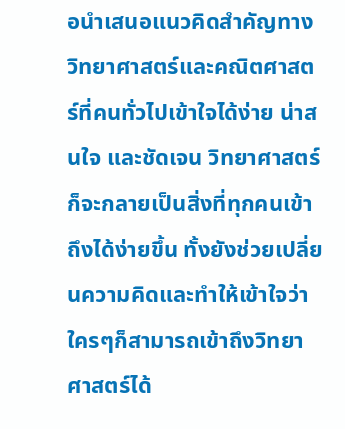อนำเสนอแนวคิดสำคัญทางวิทยาศาสตร์และคณิตศาสตร์ที่คนทั่วไปเข้าใจได้ง่าย น่าสนใจ และชัดเจน วิทยาศาสตร์ก็จะกลายเป็นสิ่งที่ทุกคนเข้าถึงได้ง่ายขึ้น ทั้งยังช่วยเปลี่ยนความคิดและทำให้เข้าใจว่าใครๆก็สามารถเข้าถึงวิทยาศาสตร์ได้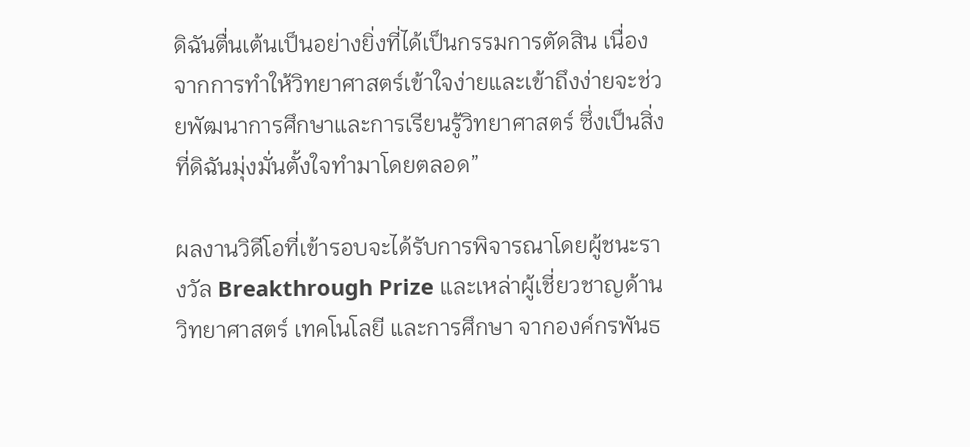ดิฉันตื่นเต้นเป็นอย่างยิ่งที่ได้เป็นกรรมการตัดสิน เนื่องจากการทำให้วิทยาศาสตร์เข้าใจง่ายและเข้าถึงง่ายจะช่วยพัฒนาการศึกษาและการเรียนรู้วิทยาศาสตร์ ซึ่งเป็นสิ่งที่ดิฉันมุ่งมั่นตั้งใจทำมาโดยตลอด”

ผลงานวิดีโอที่เข้ารอบจะได้รับการพิจารณาโดยผู้ชนะรางวัล Breakthrough Prize และเหล่าผู้เชี่ยวชาญด้านวิทยาศาสตร์ เทคโนโลยี และการศึกษา จากองค์กรพันธ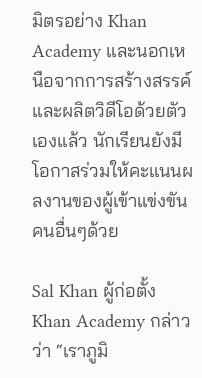มิตรอย่าง Khan Academy และนอกเหนือจากการสร้างสรรค์และผลิตวิดีโอด้วยตัวเองแล้ว นักเรียนยังมีโอกาสร่วมให้คะแนนผลงานของผู้เข้าแข่งขันคนอื่นๆด้วย

Sal Khan ผู้ก่อตั้ง Khan Academy กล่าวว่า “เราภูมิ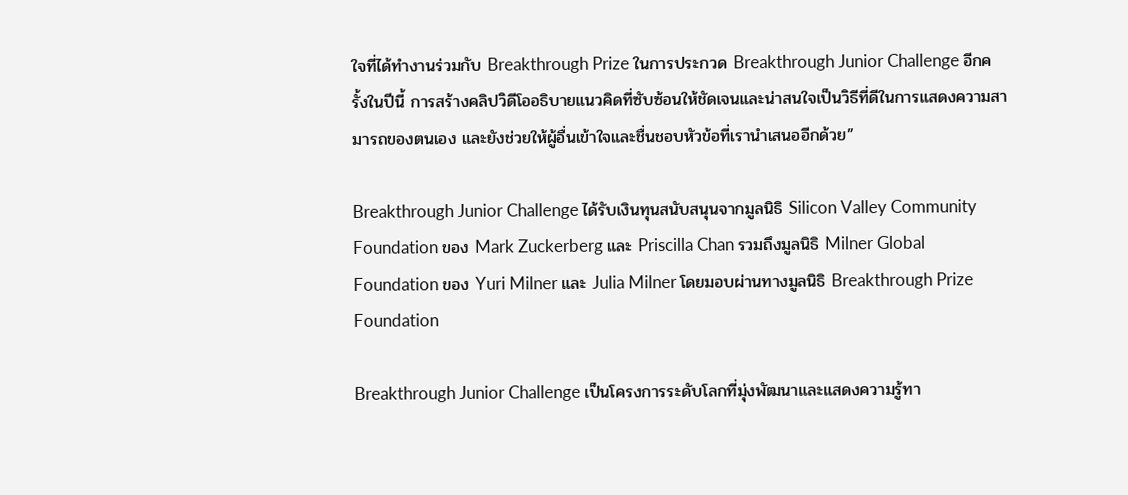ใจที่ได้ทำงานร่วมกับ Breakthrough Prize ในการประกวด Breakthrough Junior Challenge อีกครั้งในปีนี้ การสร้างคลิปวิดีโออธิบายแนวคิดที่ซับซ้อนให้ชัดเจนและน่าสนใจเป็นวิธีที่ดีในการแสดงความสามารถของตนเอง และยังช่วยให้ผู้อื่นเข้าใจและชื่นชอบหัวข้อที่เรานำเสนออีกด้วย”

Breakthrough Junior Challenge ได้รับเงินทุนสนับสนุนจากมูลนิธิ Silicon Valley Community Foundation ของ Mark Zuckerberg และ Priscilla Chan รวมถึงมูลนิธิ Milner Global Foundation ของ Yuri Milner และ Julia Milner โดยมอบผ่านทางมูลนิธิ Breakthrough Prize Foundation

Breakthrough Junior Challenge เป็นโครงการระดับโลกที่มุ่งพัฒนาและแสดงความรู้ทา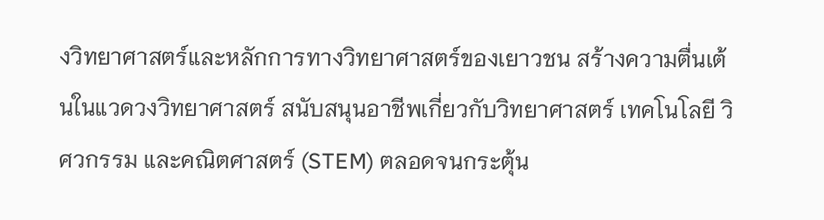งวิทยาศาสตร์และหลักการทางวิทยาศาสตร์ของเยาวชน สร้างความตื่นเต้นในแวดวงวิทยาศาสตร์ สนับสนุนอาชีพเกี่ยวกับวิทยาศาสตร์ เทคโนโลยี วิศวกรรม และคณิตศาสตร์ (STEM) ตลอดจนกระตุ้น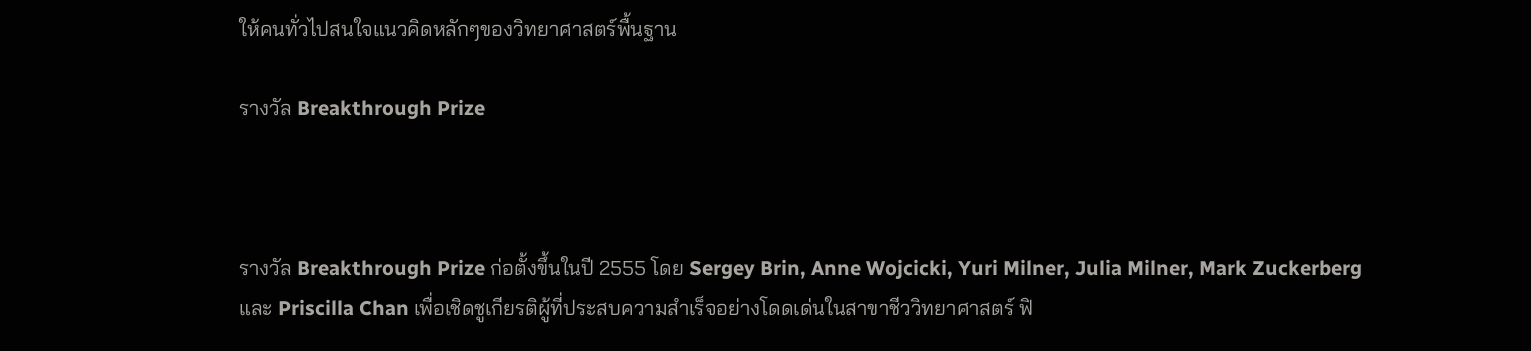ให้คนทั่วไปสนใจแนวคิดหลักๆของวิทยาศาสตร์พื้นฐาน

รางวัล Breakthrough Prize



รางวัล Breakthrough Prize ก่อตั้งขึ้นในปี 2555 โดย Sergey Brin, Anne Wojcicki, Yuri Milner, Julia Milner, Mark Zuckerberg และ Priscilla Chan เพื่อเชิดชูเกียรติผู้ที่ประสบความสำเร็จอย่างโดดเด่นในสาขาชีววิทยาศาสตร์ ฟิ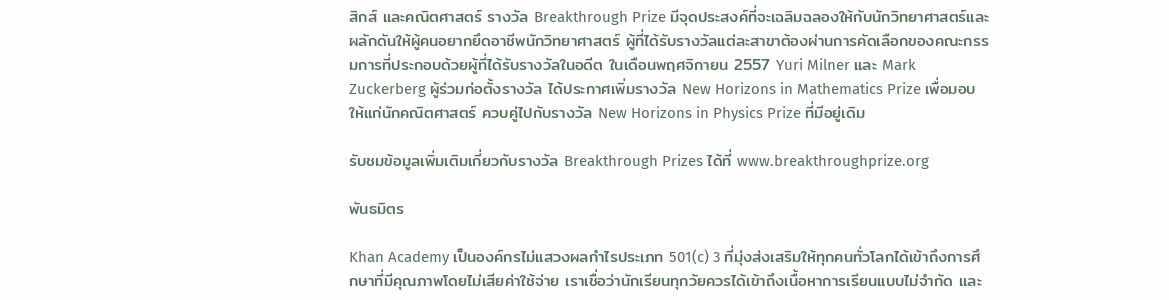สิกส์ และคณิตศาสตร์ รางวัล Breakthrough Prize มีจุดประสงค์ที่จะเฉลิมฉลองให้กับนักวิทยาศาสตร์และผลักดันให้ผู้คนอยากยึดอาชีพนักวิทยาศาสตร์ ผู้ที่ได้รับรางวัลแต่ละสาขาต้องผ่านการคัดเลือกของคณะกรรมการที่ประกอบด้วยผู้ที่ได้รับรางวัลในอดีต ในเดือนพฤศจิกายน 2557 Yuri Milner และ Mark Zuckerberg ผู้ร่วมก่อตั้งรางวัล ได้ประกาศเพิ่มรางวัล New Horizons in Mathematics Prize เพื่อมอบให้แก่นักคณิตศาสตร์ ควบคู่ไปกับรางวัล New Horizons in Physics Prize ที่มีอยู่เดิม

รับชมข้อมูลเพิ่มเติมเกี่ยวกับรางวัล Breakthrough Prizes ได้ที่ www.breakthroughprize.org

พันธมิตร

Khan Academy เป็นองค์กรไม่แสวงผลกำไรประเภท 501(c) 3 ที่มุ่งส่งเสริมให้ทุกคนทั่วโลกได้เข้าถึงการศึกษาที่มีคุณภาพโดยไม่เสียค่าใช้จ่าย เราเชื่อว่านักเรียนทุกวัยควรได้เข้าถึงเนื้อหาการเรียนแบบไม่จำกัด และ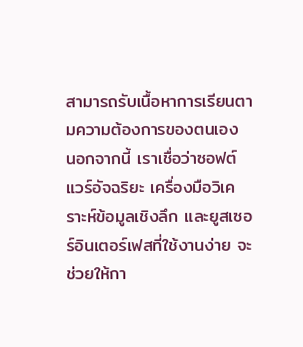สามารถรับเนื้อหาการเรียนตามความต้องการของตนเอง นอกจากนี้ เราเชื่อว่าซอฟต์แวร์อัจฉริยะ เครื่องมือวิเคราะห์ข้อมูลเชิงลึก และยูสเซอร์อินเตอร์เฟสที่ใช้งานง่าย จะช่วยให้กา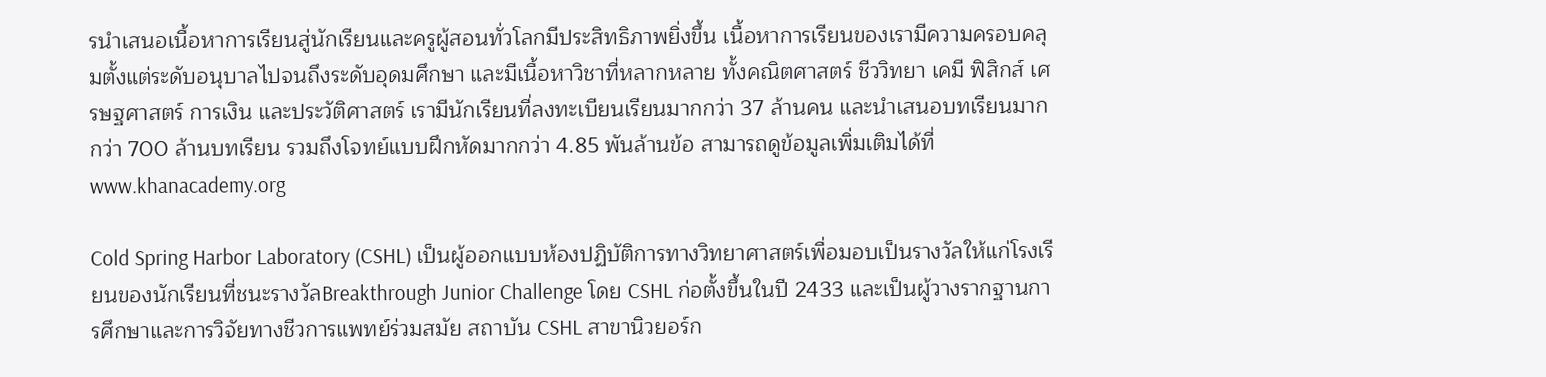รนำเสนอเนื้อหาการเรียนสู่นักเรียนและครูผู้สอนทั่วโลกมีประสิทธิภาพยิ่งขึ้น เนื้อหาการเรียนของเรามีความครอบคลุมตั้งแต่ระดับอนุบาลไปจนถึงระดับอุดมศึกษา และมีเนื้อหาวิชาที่หลากหลาย ทั้งคณิตศาสตร์ ชีววิทยา เคมี ฟิสิกส์ เศรษฐศาสตร์ การเงิน และประวัติศาสตร์ เรามีนักเรียนที่ลงทะเบียนเรียนมากกว่า 37 ล้านคน และนำเสนอบทเรียนมากกว่า 700 ล้านบทเรียน รวมถึงโจทย์แบบฝึกหัดมากกว่า 4.85 พันล้านข้อ สามารถดูข้อมูลเพิ่มเติมได้ที่ www.khanacademy.org

Cold Spring Harbor Laboratory (CSHL) เป็นผู้ออกแบบห้องปฏิบัติการทางวิทยาศาสตร์เพื่อมอบเป็นรางวัลให้แก่โรงเรียนของนักเรียนที่ชนะรางวัลBreakthrough Junior Challenge โดย CSHL ก่อตั้งขึ้นในปี 2433 และเป็นผู้วางรากฐานการศึกษาและการวิจัยทางชีวการแพทย์ร่วมสมัย สถาบัน CSHL สาขานิวยอร์ก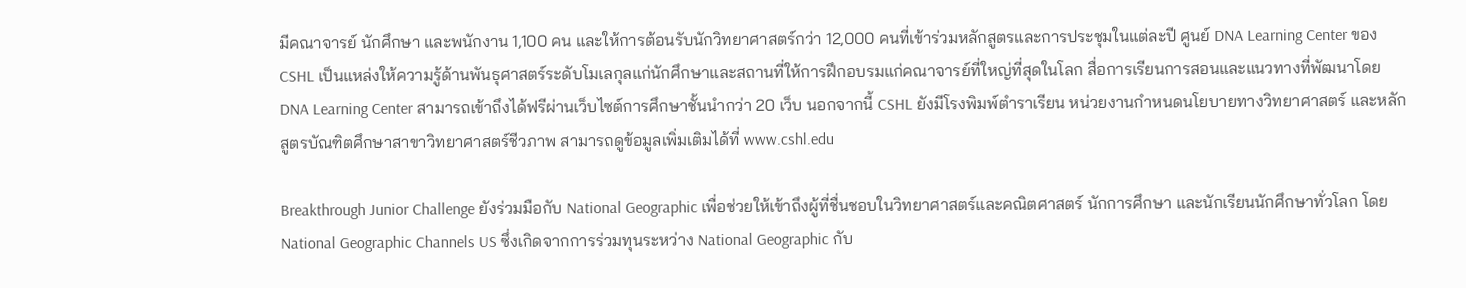มีคณาจารย์ นักศึกษา และพนักงาน 1,100 คน และให้การต้อนรับนักวิทยาศาสตร์กว่า 12,000 คนที่เข้าร่วมหลักสูตรและการประชุมในแต่ละปี ศูนย์ DNA Learning Center ของ CSHL เป็นแหล่งให้ความรู้ด้านพันธุศาสตร์ระดับโมเลกุลแก่นักศึกษาและสถานที่ให้การฝึกอบรมแก่คณาจารย์ที่ใหญ่ที่สุดในโลก สื่อการเรียนการสอนและแนวทางที่พัฒนาโดย DNA Learning Center สามารถเข้าถึงได้ฟรีผ่านเว็บไซต์การศึกษาชั้นนำกว่า 20 เว็บ นอกจากนี้ CSHL ยังมีโรงพิมพ์ตำราเรียน หน่วยงานกำหนดนโยบายทางวิทยาศาสตร์ และหลักสูตรบัณฑิตศึกษาสาขาวิทยาศาสตร์ชีวภาพ สามารถดูข้อมูลเพิ่มเติมได้ที่ www.cshl.edu

Breakthrough Junior Challenge ยังร่วมมือกับ National Geographic เพื่อช่วยให้เข้าถึงผู้ที่ชื่นชอบในวิทยาศาสตร์และคณิตศาสตร์ นักการศึกษา และนักเรียนนักศึกษาทั่วโลก โดย National Geographic Channels US ซึ่งเกิดจากการร่วมทุนระหว่าง National Geographic กับ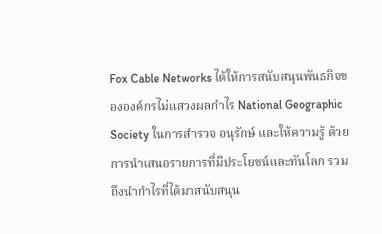Fox Cable Networks ได้ให้การสนับสนุนพันธกิจขององค์กรไม่แสวงผลกำไร National Geographic Society ในการสำรวจ อนุรักษ์ และให้ความรู้ ด้วยการนำเสนอรายการที่มีประโยชน์และทันโลก รวมถึงนำกำไรที่ได้มาสนับสนุน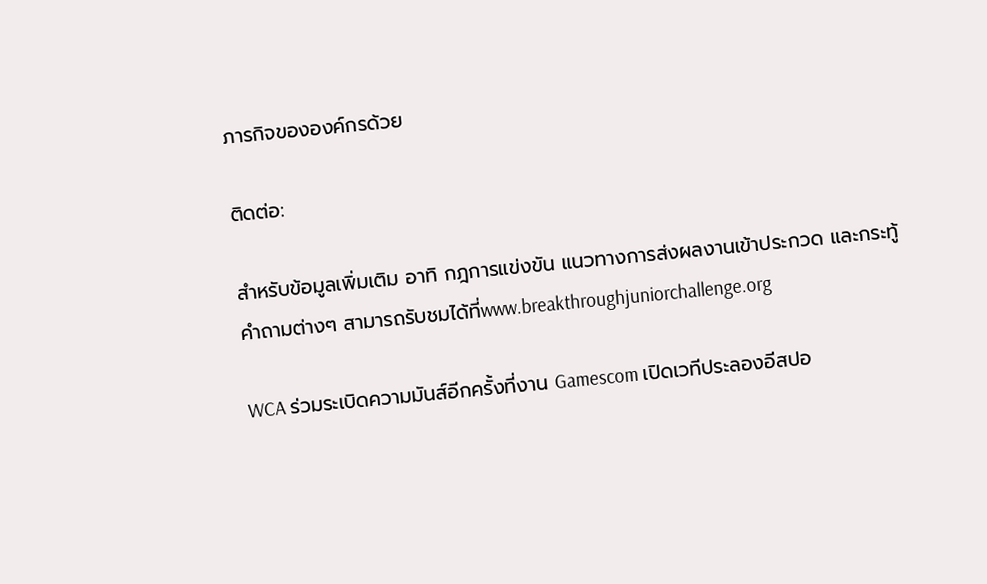ภารกิจขององค์กรด้วย

ติดต่อ:

สำหรับข้อมูลเพิ่มเติม อาทิ กฎการแข่งขัน แนวทางการส่งผลงานเข้าประกวด และกระทู้คำถามต่างๆ สามารถรับชมได้ที่www.breakthroughjuniorchallenge.org

WCA ร่วมระเบิดความมันส์อีกครั้งที่งาน Gamescom เปิดเวทีประลองอีสปอ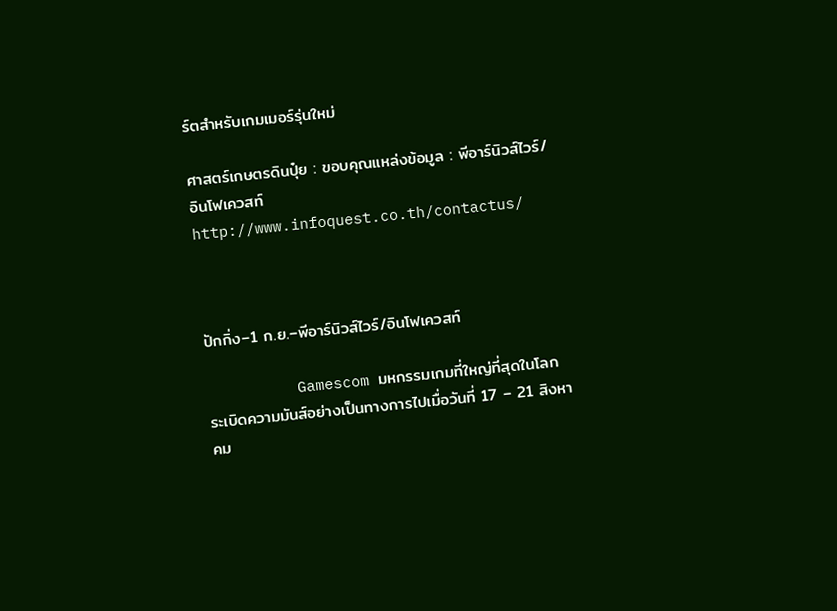ร์ตสำหรับเกมเมอร์รุ่นใหม่

ศาสตร์เกษตรดินปุ๋ย : ขอบคุณแหล่งข้อมูล : พีอาร์นิวส์ไวร์/อินโฟเควสท์ http://www.infoquest.co.th/contactus/



ปักกิ่ง–1 ก.ย.–พีอาร์นิวส์ไวร์/อินโฟเควสท์

          Gamescom มหกรรมเกมที่ใหญ่ที่สุดในโลก ระเบิดความมันส์อย่างเป็นทางการไปเมื่อวันที่ 17 – 21 สิงหาคม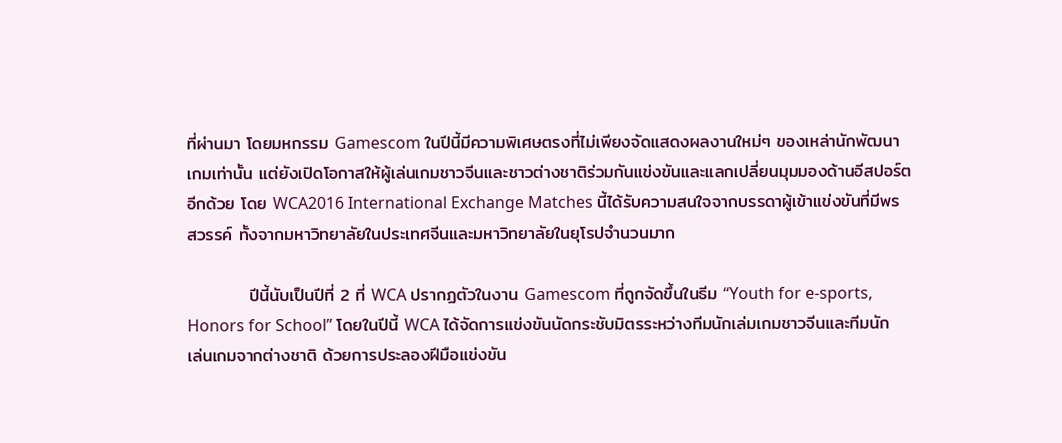ที่ผ่านมา โดยมหกรรม Gamescom ในปีนี้มีความพิเศษตรงที่ไม่เพียงจัดแสดงผลงานใหม่ๆ ของเหล่านักพัฒนาเกมเท่านั้น แต่ยังเปิดโอกาสให้ผู้เล่นเกมชาวจีนและชาวต่างชาติร่วมกันแข่งขันและแลกเปลี่ยนมุมมองด้านอีสปอร์ตอีกด้วย โดย WCA2016 International Exchange Matches นี้ได้รับความสนใจจากบรรดาผู้เข้าแข่งขันที่มีพรสวรรค์ ทั้งจากมหาวิทยาลัยในประเทศจีนและมหาวิทยาลัยในยุโรปจำนวนมาก

          ปีนี้นับเป็นปีที่ 2 ที่ WCA ปรากฏตัวในงาน Gamescom ที่ถูกจัดขึ้นในธีม “Youth for e-sports, Honors for School” โดยในปีนี้ WCA ได้จัดการแข่งขันนัดกระชับมิตรระหว่างทีมนักเล่มเกมชาวจีนและทีมนักเล่นเกมจากต่างชาติ ด้วยการประลองฝีมือแข่งขัน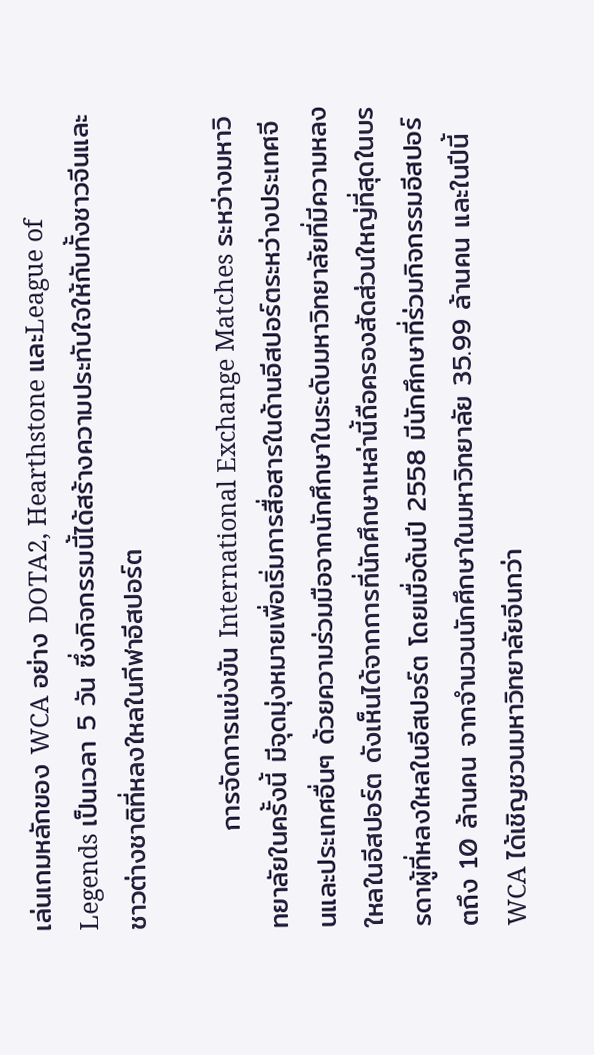เล่นเกมหลักของ WCA อย่าง DOTA2, Hearthstone และLeague of Legends เป็นเวลา 5 วัน ซึ่งกิจกรรมนี้ได้สร้างความประทับใจให้กับทั้งชาวจีนและชาวต่างชาติที่หลงใหลในกีฬาอีสปอร์ต

          การจัดการแข่งขัน International Exchange Matches ระหว่างมหาวิทยาลัยในครั้งนี้ มีจุดมุ่งหมายเพื่อเริ่มการสื่อสารในด้านอีสปอร์ตระหว่างประเทศจีนและประเทศอื่นๆ ด้วยความร่วมมือจากนักศึกษาในระดับมหาวิทยาลัยที่มีความหลงใหลในอีสปอร์ต ดังเห็นได้จากการที่นักศึกษาเหล่านี้ถือครองสัดส่วนใหญ่ที่สุดในบรรดาผู้ที่หลงใหลในอีสปอร์ต โดยเมื่อต้นปี 2558 มีนักศึกษาที่ร่วมกิจกรรมอีสปอร์ตถึง 10 ล้านคน จากจำนวนนักศึกษาในมหาวิทยาลัย 35.99 ล้านคน และในปีนี้WCA ได้เชิญชวนมหาวิทยาลัยจีนกว่า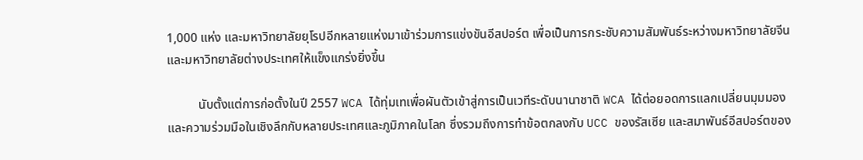1,000 แห่ง และมหาวิทยาลัยยุโรปอีกหลายแห่งมาเข้าร่วมการแข่งขันอีสปอร์ต เพื่อเป็นการกระชับความสัมพันธ์ระหว่างมหาวิทยาลัยจีนและมหาวิทยาลัยต่างประเทศให้แข็งแกร่งยิ่งขึ้น

          นับตั้งแต่การก่อตั้งในปี 2557 WCA ได้ทุ่มเทเพื่อผันตัวเข้าสู่การเป็นเวทีระดับนานาชาติ WCA ได้ต่อยอดการแลกเปลี่ยนมุมมองและความร่วมมือในเชิงลึกกับหลายประเทศและภูมิภาคในโลก ซึ่งรวมถึงการทำข้อตกลงกับ UCC ของรัสเซีย และสมาพันธ์อีสปอร์ตของ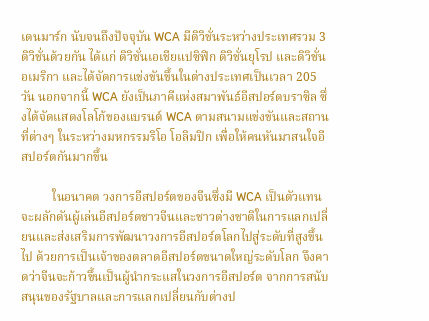เดนมาร์ก นับจนถึงปัจจุบัน WCA มีดิวิชั่นระหว่างประเทศรวม 3 ดิวิชั่นด้วยกัน ได้แก่ ดิวิชั่นเอเชียแปซิฟิก ดิวิชั่นยุโรป และดิวิชั่นอเมริกา และได้จัดการแข่งขันขึ้นในต่างประเทศเป็นเวลา 205 วัน นอกจากนี้ WCA ยังเป็นภาคีแห่งสมาพันธ์อีสปอร์ตบราซิล ซึ่งได้จัดแสดงโลโก้ของแบรนด์ WCA ตามสนามแข่งขันและสถานที่ต่างๆ ในระหว่างมหกรรมริโอ โอลิมปิก เพื่อให้คนหันมาสนใจอีสปอร์ตกันมากขึ้น

          ในอนาคต วงการอีสปอร์ตของจีนซึ่งมี WCA เป็นตัวแทน จะผลักดันผู้เล่นอีสปอร์ตชาวจีนและชาวต่างชาติในการแลกเปลี่ยนและส่งเสริมการพัฒนาวงการอีสปอร์ตโลกไปสู่ระดับที่สูงขึ้นไป ด้วยการเป็นเจ้าของตลาดอีสปอร์ตขนาดใหญ่ระดับโลก จึงคาดว่าจีนจะก้าวขึ้นเป็นผู้นำกระแสในวงการอีสปอร์ต จากการสนับสนุนของรัฐบาลและการแลกเปลี่ยนกับต่างป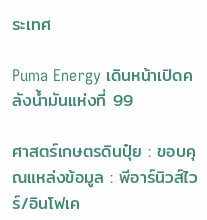ระเทศ

Puma Energy เดินหน้าเปิดคลังน้ำมันแห่งที่ 99

ศาสตร์เกษตรดินปุ๋ย : ขอบคุณแหล่งข้อมูล : พีอาร์นิวส์ไวร์/อินโฟเค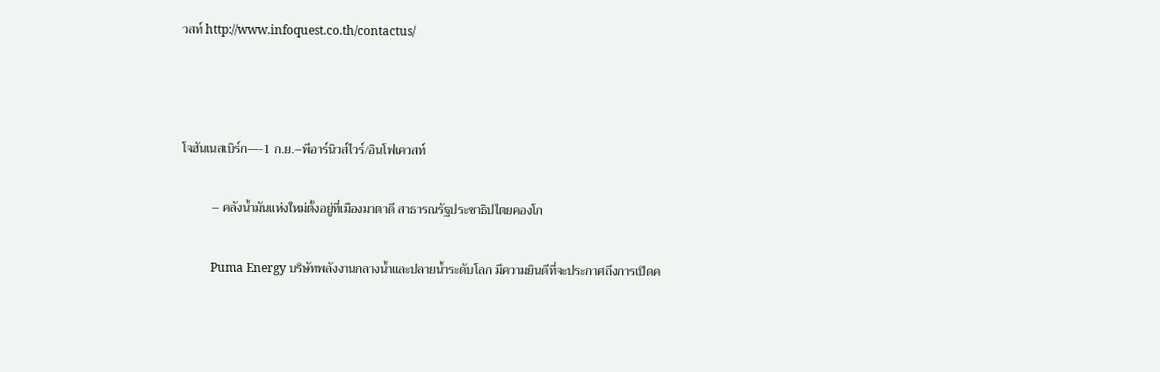วสท์ http://www.infoquest.co.th/contactus/



โจฮันเนสเบิร์ก—-1 ก.ย.–พีอาร์นิวส์ไวร์/อินโฟเควสท์

          – คลังน้ำมันแห่งใหม่ตั้งอยู่ที่เมืองมาตาดี สาธารณรัฐประชาธิปไตยคองโก

          Puma Energy บริษัทพลังงานกลางน้ำและปลายน้ำระดับโลก มีความยินดีที่จะประกาศถึงการเปิดค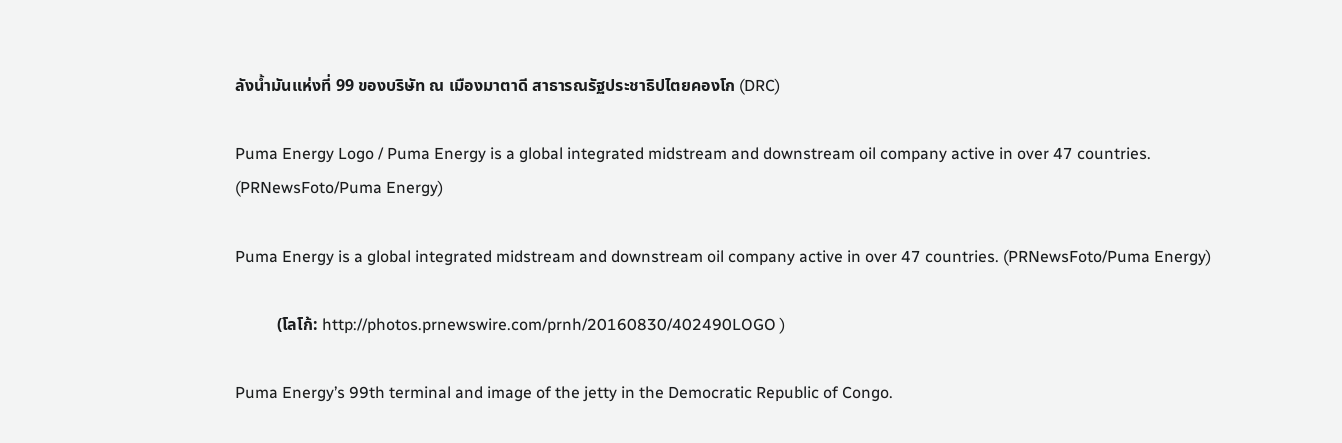ลังน้ำมันแห่งที่ 99 ของบริษัท ณ เมืองมาตาดี สาธารณรัฐประชาธิปไตยคองโก (DRC)

Puma Energy Logo / Puma Energy is a global integrated midstream and downstream oil company active in over 47 countries. (PRNewsFoto/Puma Energy)

Puma Energy is a global integrated midstream and downstream oil company active in over 47 countries. (PRNewsFoto/Puma Energy)

          (โลโก้: http://photos.prnewswire.com/prnh/20160830/402490LOGO )

Puma Energy’s 99th terminal and image of the jetty in the Democratic Republic of Congo.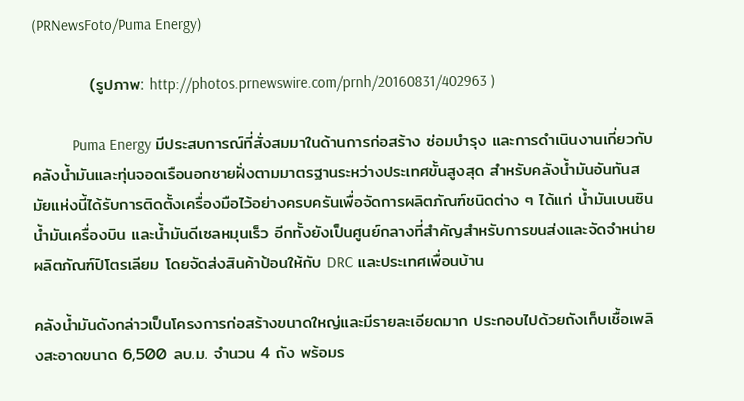(PRNewsFoto/Puma Energy)

          (รูปภาพ: http://photos.prnewswire.com/prnh/20160831/402963 )

          Puma Energy มีประสบการณ์ที่สั่งสมมาในด้านการก่อสร้าง ซ่อมบำรุง และการดำเนินงานเกี่ยวกับคลังน้ำมันและทุ่นจอดเรือนอกชายฝั่งตามมาตรฐานระหว่างประเทศขั้นสูงสุด สำหรับคลังน้ำมันอันทันสมัยแห่งนี้ได้รับการติดตั้งเครื่องมือไว้อย่างครบครันเพื่อจัดการผลิตภัณฑ์ชนิดต่าง ๆ ได้แก่ น้ำมันเบนซิน น้ำมันเครื่องบิน และน้ำมันดีเซลหมุนเร็ว อีกทั้งยังเป็นศูนย์กลางที่สำคัญสำหรับการขนส่งและจัดจำหน่ายผลิตภัณฑ์ปิโตรเลียม โดยจัดส่งสินค้าป้อนให้กับ DRC และประเทศเพื่อนบ้าน

คลังน้ำมันดังกล่าวเป็นโครงการก่อสร้างขนาดใหญ่และมีรายละเอียดมาก ประกอบไปด้วยถังเก็บเชื้อเพลิงสะอาดขนาด 6,500 ลบ.ม. จำนวน 4 ถัง พร้อมร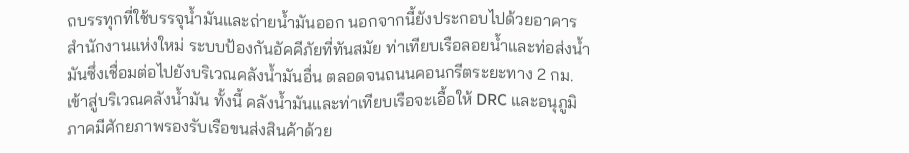ถบรรทุกที่ใช้บรรจุน้ำมันและถ่ายน้ำมันออก นอกจากนี้ยังประกอบไปด้วยอาคารสำนักงานแห่งใหม่ ระบบป้องกันอัคคีภัยที่ทันสมัย ท่าเทียบเรือลอยน้ำและท่อส่งน้ำมันซึ่งเชื่อมต่อไปยังบริเวณคลังน้ำมันอื่น ตลอดจนถนนคอนกรีตระยะทาง 2 กม. เข้าสู่บริเวณคลังน้ำมัน ทั้งนี้ คลังน้ำมันและท่าเทียบเรือจะเอื้อให้ DRC และอนุภูมิภาคมีศักยภาพรองรับเรือขนส่งสินค้าด้วย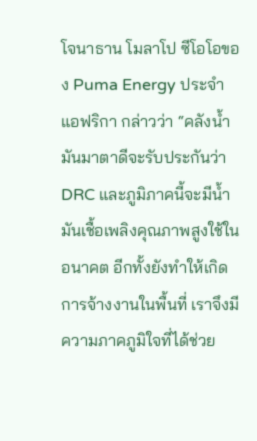โจนาธาน โมลาโป ซีโอโอของ Puma Energy ประจำแอฟริกา กล่าวว่า “คลังน้ำมันมาตาดีจะรับประกันว่า DRC และภูมิภาคนี้จะมีน้ำมันเชื้อเพลิงคุณภาพสูงใช้ในอนาคต อีกทั้งยังทำให้เกิดการจ้างงานในพื้นที่ เราจึงมีความภาคภูมิใจที่ได้ช่วย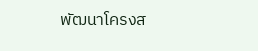พัฒนาโครงส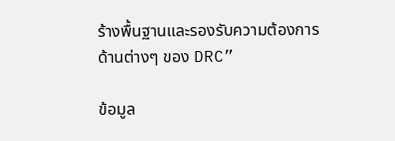ร้างพื้นฐานและรองรับความต้องการด้านต่างๆ ของ DRC”

ข้อมูล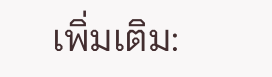เพิ่มเติม: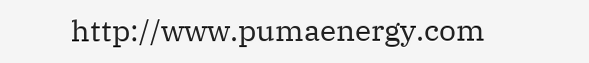http://www.pumaenergy.com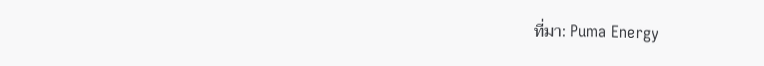ที่มา: Puma Energy